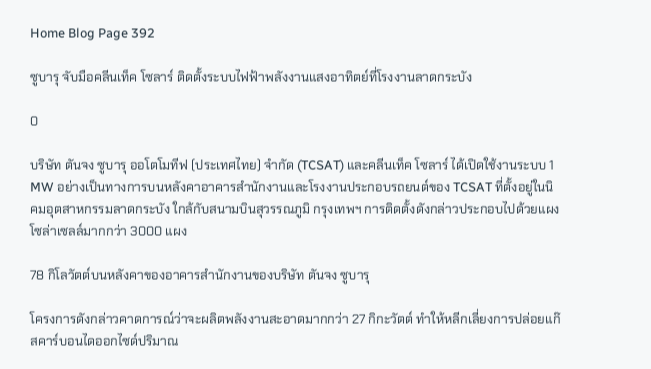Home Blog Page 392

ซูบารุ จับมือคลีนเท็ค โซลาร์ ติดตั้งระบบไฟฟ้าพลังงานแสงอาทิตย์ที่โรงงานลาดกระบัง

0

บริษัท ตันจง ซูบารุ ออโตโมทีฟ (ประเทศไทย) จำกัด (TCSAT) และคลีนเท็ค โซลาร์ ได้เปิดใช้งานระบบ 1 MW อย่างเป็นทางการบนหลังคาอาคารสำนักงานและโรงงานประกอบรถยนต์ของ TCSAT ที่ตั้งอยู่ในนิคมอุตสาหกรรมลาดกระบัง ใกล้กับสนามบินสุวรรณภูมิ กรุงเทพฯ การติดตั้งดังกล่าวประกอบไปด้วยแผงโซล่าเซลล์มากกว่า 3000 แผง

78 กิโลวัตต์บนหลังคาของอาคารสำนักงานของบริษัท ตันจง ซูบารุ

โครงการดังกล่าวคาดการณ์ว่าจะผลิตพลังงานสะอาดมากกว่า 27 กิกะวัตต์ ทำให้หลีกเลี่ยงการปล่อยแก๊สคาร์บอนไดออกไซด์ปริมาณ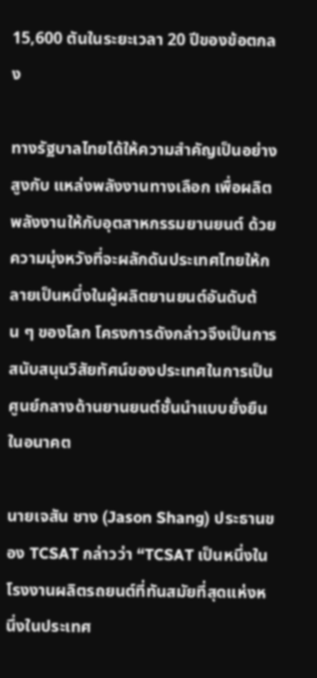15,600 ตันในระยะเวลา 20 ปีของข้อตกลง

ทางรัฐบาลไทยได้ให้ความสำคัญเป็นอย่างสูงกับ แหล่งพลังงานทางเลือก เพื่อผลิตพลังงานให้กับอุตสาหกรรมยานยนต์ ด้วยความมุ่งหวังที่จะผลักดันประเทศไทยให้กลายเป็นหนึ่งในผู้ผลิตยานยนต์อันดับต้น ๆ ของโลก โครงการดังกล่าวจึงเป็นการสนับสนุนวิสัยทัศน์ของประเทศในการเป็นศูนย์กลางด้านยานยนต์ชั้นนำแบบยั่งยืนในอนาคต

นายเจสัน ชาง (Jason Shang) ประธานของ TCSAT กล่าวว่า “TCSAT เป็นหนึ่งในโรงงานผลิตรถยนต์ที่ทันสมัยที่สุดแห่งหนึ่งในประเทศ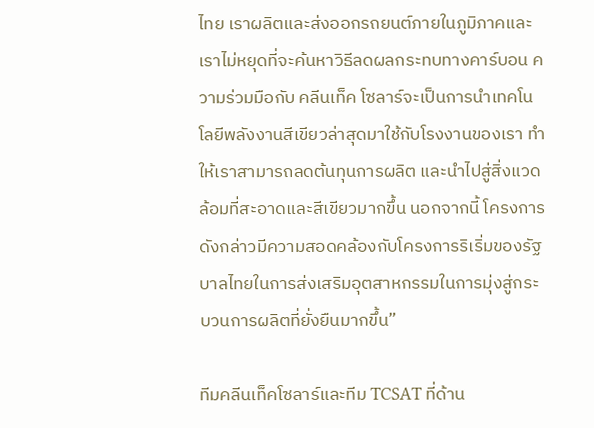ไทย เราผลิตและส่งออกรถยนต์ภายในภูมิภาคและเราไม่หยุดที่จะค้นหาวิธีลดผลกระทบทางคาร์บอน ความร่วมมือกับ คลีนเท็ค โซลาร์จะเป็นการนำเทคโนโลยีพลังงานสีเขียวล่าสุดมาใช้กับโรงงานของเรา ทำให้เราสามารถลดต้นทุนการผลิต และนำไปสู่สิ่งแวดล้อมที่สะอาดและสีเขียวมากขึ้น นอกจากนี้ โครงการดังกล่าวมีความสอดคล้องกับโครงการริเริ่มของรัฐบาลไทยในการส่งเสริมอุตสาหกรรมในการมุ่งสู่กระบวนการผลิตที่ยั่งยืนมากขึ้น”

ทีมคลีนเท็คโซลาร์และทีม TCSAT ที่ด้าน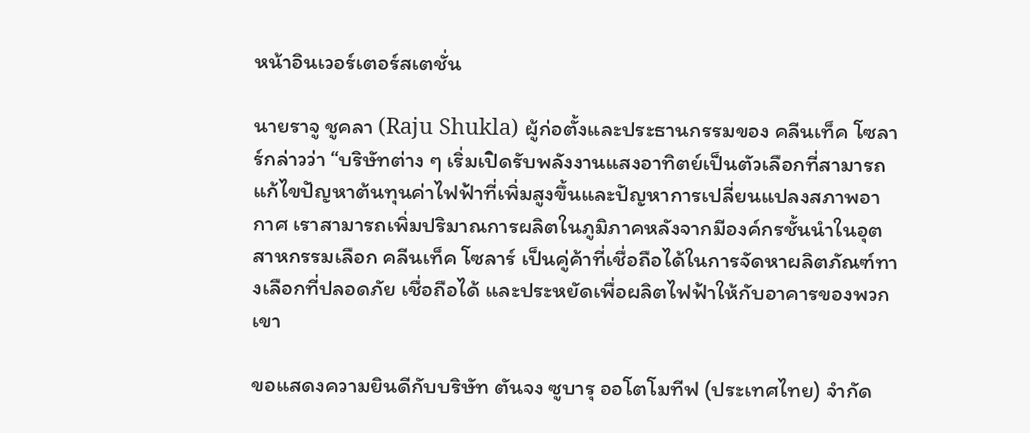หน้าอินเวอร์เตอร์สเตชั่น

นายราจู ชูคลา (Raju Shukla) ผู้ก่อตั้งและประธานกรรมของ คลีนเท็ค โซลาร์กล่าวว่า “บริษัทต่าง ๆ เริ่มเปิดรับพลังงานแสงอาทิตย์เป็นตัวเลือกที่สามารถแก้ไขปัญหาต้นทุนค่าไฟฟ้าที่เพิ่มสูงขึ้นและปัญหาการเปลี่ยนแปลงสภาพอากาศ เราสามารถเพิ่มปริมาณการผลิตในภูมิภาคหลังจากมีองค์กรชั้นนำในอุตสาหกรรมเลือก คลีนเท็ค โซลาร์ เป็นคู่ค้าที่เชื่อถือได้ในการจัดหาผลิตภัณฑ์ทางเลือกที่ปลอดภัย เชื่อถือได้ และประหยัดเพื่อผลิตไฟฟ้าให้กับอาคารของพวกเขา

ขอแสดงความยินดีกับบริษัท ตันจง ซูบารุ ออโตโมทีฟ (ประเทศไทย) จำกัด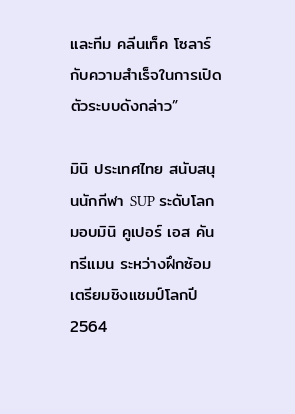และทีม คลีนเท็ค โซลาร์กับความสำเร็จในการเปิดตัวระบบดังกล่าว”

มินิ ประเทศไทย สนับสนุนนักกีฬา SUP ระดับโลก มอบมินิ คูเปอร์ เอส คันทรีแมน ระหว่างฝึกซ้อมเตรียมชิงแชมป์โลกปี 2564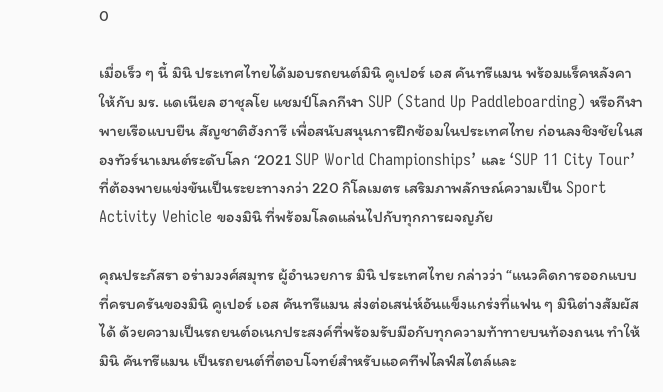0

เมื่อเร็ว ๆ นี้ มินิ ประเทศไทยได้มอบรถยนต์มินิ คูเปอร์ เอส คันทรีแมน พร้อมแร็คหลังคาให้กับ มร. แดเนียล ฮาชุลโย แชมป์โลกกีฬา SUP (Stand Up Paddleboarding) หรือกีฬาพายเรือแบบยืน สัญชาติฮังการี เพื่อสนับสนุนการฝึกซ้อมในประเทศไทย ก่อนลงชิงชัยในสองทัวร์นาเมนต์ระดับโลก ‘2021 SUP World Championships’ และ ‘SUP 11 City Tour’ ที่ต้องพายแข่งขันเป็นระยะทางกว่า 220 กิโลเมตร เสริมภาพลักษณ์ความเป็น Sport Activity Vehicle ของมินิ ที่พร้อมโลดแล่นไปกับทุกการผจญภัย

คุณประภัสรา อร่ามวงศ์สมุทร ผู้อำนวยการ มินิ ประเทศไทย กล่าวว่า “แนวคิดการออกแบบที่ครบครันของมินิ คูเปอร์ เอส คันทรีแมน ส่งต่อเสน่ห์อันแข็งแกร่งที่แฟน ๆ มินิต่างสัมผัสได้ ด้วยความเป็นรถยนต์อเนกประสงค์ที่พร้อมรับมือกับทุกความท้าทายบนท้องถนน ทำให้มินิ คันทรีแมน เป็นรถยนต์ที่ตอบโจทย์สำหรับแอคทีฟไลฟ์สไตล์และ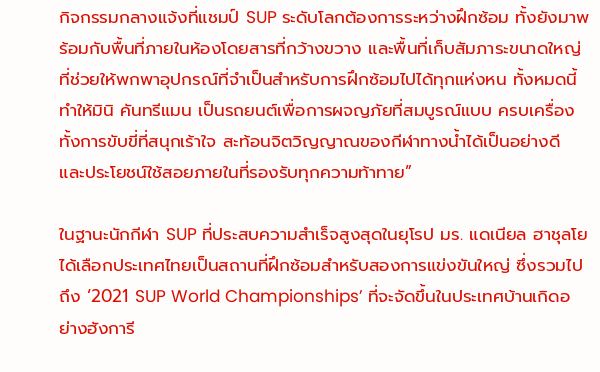กิจกรรมกลางแจ้งที่แชมป์ SUP ระดับโลกต้องการระหว่างฝึกซ้อม ทั้งยังมาพร้อมกับพื้นที่ภายในห้องโดยสารที่กว้างขวาง และพื้นที่เก็บสัมภาระขนาดใหญ่ที่ช่วยให้พกพาอุปกรณ์ที่จำเป็นสำหรับการฝึกซ้อมไปได้ทุกแห่งหน ทั้งหมดนี้ทำให้มินิ คันทรีแมน เป็นรถยนต์เพื่อการผจญภัยที่สมบูรณ์แบบ ครบเครื่องทั้งการขับขี่ที่สนุกเร้าใจ สะท้อนจิตวิญญาณของกีฬาทางน้ำได้เป็นอย่างดี และประโยชน์ใช้สอยภายในที่รองรับทุกความท้าทาย”

ในฐานะนักกีฬา SUP ที่ประสบความสำเร็จสูงสุดในยุโรป มร. แดเนียล ฮาชุลโย ได้เลือกประเทศไทยเป็นสถานที่ฝึกซ้อมสำหรับสองการแข่งขันใหญ่ ซึ่งรวมไปถึง ‘2021 SUP World Championships’ ที่จะจัดขึ้นในประเทศบ้านเกิดอย่างฮังการี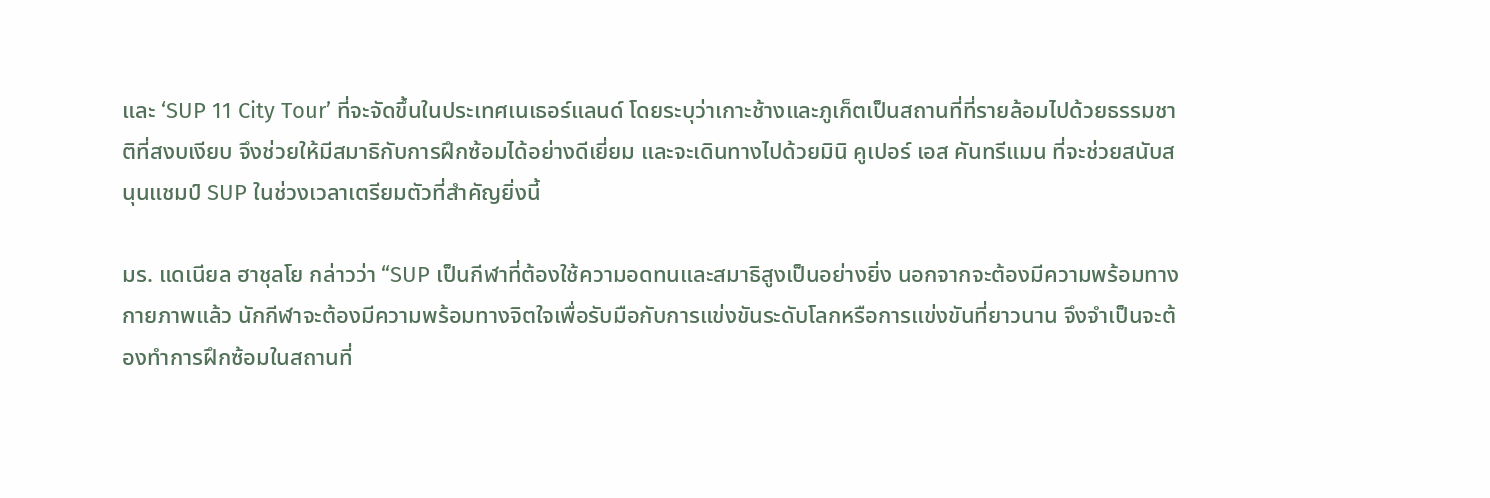และ ‘SUP 11 City Tour’ ที่จะจัดขึ้นในประเทศเนเธอร์แลนด์ โดยระบุว่าเกาะช้างและภูเก็ตเป็นสถานที่ที่รายล้อมไปด้วยธรรมชาติที่สงบเงียบ จึงช่วยให้มีสมาธิกับการฝึกซ้อมได้อย่างดีเยี่ยม และจะเดินทางไปด้วยมินิ คูเปอร์ เอส คันทรีแมน ที่จะช่วยสนับสนุนแชมป์ SUP ในช่วงเวลาเตรียมตัวที่สำคัญยิ่งนี้

มร. แดเนียล ฮาชุลโย กล่าวว่า “SUP เป็นกีฬาที่ต้องใช้ความอดทนและสมาธิสูงเป็นอย่างยิ่ง นอกจากจะต้องมีความพร้อมทางกายภาพแล้ว นักกีฬาจะต้องมีความพร้อมทางจิตใจเพื่อรับมือกับการแข่งขันระดับโลกหรือการแข่งขันที่ยาวนาน จึงจำเป็นจะต้องทำการฝึกซ้อมในสถานที่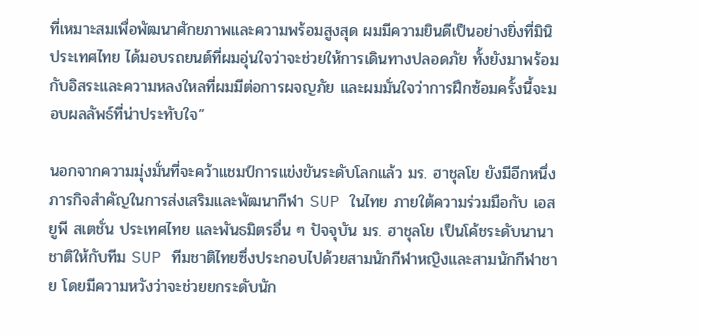ที่เหมาะสมเพื่อพัฒนาศักยภาพและความพร้อมสูงสุด ผมมีความยินดีเป็นอย่างยิ่งที่มินิ ประเทศไทย ได้มอบรถยนต์ที่ผมอุ่นใจว่าจะช่วยให้การเดินทางปลอดภัย ทั้งยังมาพร้อมกับอิสระและความหลงใหลที่ผมมีต่อการผจญภัย และผมมั่นใจว่าการฝึกซ้อมครั้งนี้จะมอบผลลัพธ์ที่น่าประทับใจ”

นอกจากความมุ่งมั่นที่จะคว้าแชมป์การแข่งขันระดับโลกแล้ว มร. ฮาชุลโย ยังมีอีกหนึ่งภารกิจสำคัญในการส่งเสริมและพัฒนากีฬา SUP ในไทย ภายใต้ความร่วมมือกับ เอสยูพี สเตชั่น ประเทศไทย และพันธมิตรอื่น ๆ ปัจจุบัน มร. ฮาชุลโย เป็นโค้ชระดับนานาชาติให้กับทีม SUP ทีมชาติไทยซึ่งประกอบไปด้วยสามนักกีฬาหญิงและสามนักกีฬาชาย โดยมีความหวังว่าจะช่วยยกระดับนัก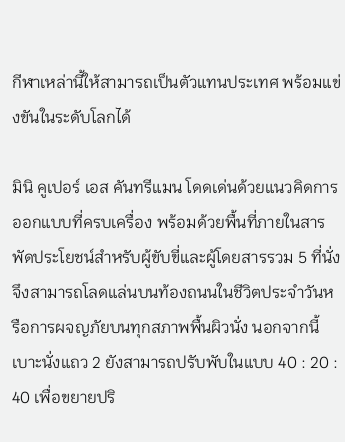กีฬาเหล่านี้ให้สามารถเป็นตัวแทนประเทศ พร้อมแข่งขันในระดับโลกได้

มินิ คูเปอร์ เอส คันทรีแมน โดดเด่นด้วยแนวคิดการออกแบบที่ครบเครื่อง พร้อมด้วยพื้นที่ภายในสารพัดประโยชน์สำหรับผู้ขับขี่และผู้โดยสารรวม 5 ที่นั่ง จึงสามารถโลดแล่นบนท้องถนนในชีวิตประจำวันหรือการผจญภัยบนทุกสภาพพื้นผิวนั่ง นอกจากนี้ เบาะนั่งแถว 2 ยังสามารถปรับพับในแบบ 40 : 20 : 40 เพื่อขยายปริ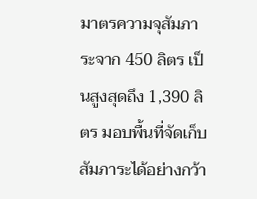มาตรความจุสัมภาระจาก 450 ลิตร เป็นสูงสุดถึง 1,390 ลิตร มอบพื้นที่จัดเก็บสัมภาระได้อย่างกว้า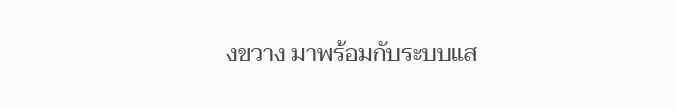งขวาง มาพร้อมกับระบบแส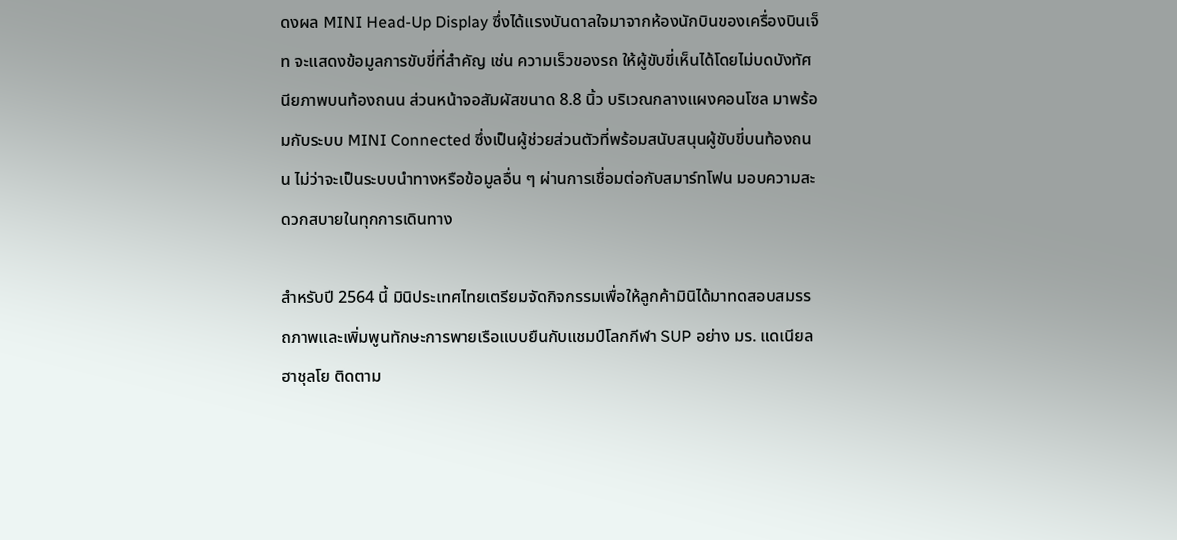ดงผล MINI Head-Up Display ซึ่งได้แรงบันดาลใจมาจากห้องนักบินของเครื่องบินเจ็ท จะแสดงข้อมูลการขับขี่ที่สำคัญ เช่น ความเร็วของรถ ให้ผู้ขับขี่เห็นได้โดยไม่บดบังทัศนียภาพบนท้องถนน ส่วนหน้าจอสัมผัสขนาด 8.8 นิ้ว บริเวณกลางแผงคอนโซล มาพร้อมกับระบบ MINI Connected ซึ่งเป็นผู้ช่วยส่วนตัวที่พร้อมสนับสนุนผู้ขับขี่บนท้องถนน ไม่ว่าจะเป็นระบบนำทางหรือข้อมูลอื่น ๆ ผ่านการเชื่อมต่อกับสมาร์ทโฟน มอบความสะดวกสบายในทุกการเดินทาง

สำหรับปี 2564 นี้ มินิประเทศไทยเตรียมจัดกิจกรรมเพื่อให้ลูกค้ามินิได้มาทดสอบสมรรถภาพและเพิ่มพูนทักษะการพายเรือแบบยืนกับแชมป์โลกกีฬา SUP อย่าง มร. แดเนียล ฮาชุลโย ติดตาม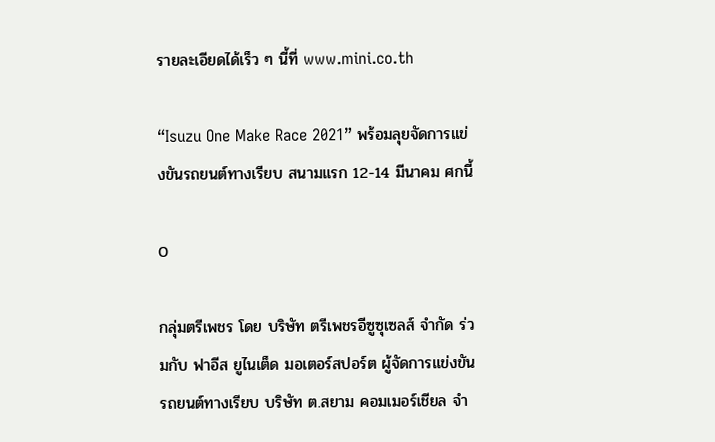รายละเอียดได้เร็ว ๆ นี้ที่ www.mini.co.th

“Isuzu One Make Race 2021” พร้อมลุยจัดการแข่งขันรถยนต์ทางเรียบ สนามแรก 12-14 มีนาคม ศกนี้

0

กลุ่มตรีเพชร โดย บริษัท ตรีเพชรอีซูซุเซลส์ จำกัด ร่วมกับ ฟาอีส ยูไนเต็ด มอเตอร์สปอร์ต ผู้จัดการแข่งขันรถยนต์ทางเรียบ บริษัท ต.สยาม คอมเมอร์เชียล จำ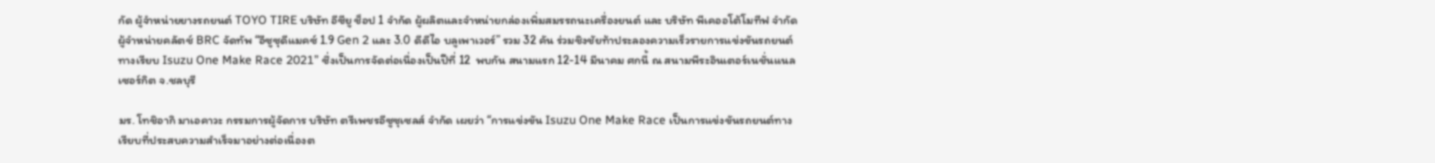กัด ผู้จำหน่ายยางรถยนต์ TOYO TIRE บริษัท อีซียู ช็อป 1 จำกัด ผู้ผลิตและจำหน่ายกล่องเพิ่มสมรรถนะเครื่องยนต์ และ บริษัท พีเคออโต้โมทีฟ จำกัด ผู้จำหน่ายคลัตช์ BRC จัดทัพ “อีซูซุดีแมคซ์ 1.9 Gen 2 และ 3.0 ดีดีไอ บลูเพาเวอร์” รวม 32 คัน ร่วมชิงชัยท้าประลองความเร็วรายการแข่งขันรถยนต์ทางเรียบ Isuzu One Make Race 2021” ซึ่งเป็นการจัดต่อเนื่องเป็นปีที่ 12  พบกัน สนามแรก 12-14 มีนาคม ศกนี้ ณ สนามพีระอินเตอร์เนชั่นแนล เซอร์กิต จ.ชลบุรี

มร. โทชิอากิ มาเอคาวะ กรรมการผู้จัดการ บริษัท ตรีเพชรอีซูซุเซลส์ จำกัด เผยว่า “การแข่งขัน Isuzu One Make Race เป็นการแข่งขันรถยนต์ทางเรียบที่ประสบความสำเร็จมาอย่างต่อเนื่องต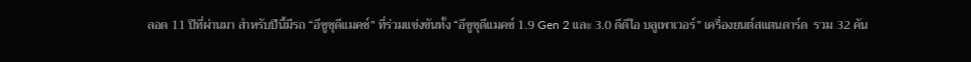ลอด 11 ปีที่ผ่านมา สำหรับปีนี้มีรถ “อีซูซุดีแมคซ์” ที่ร่วมแข่งขันทั้ง “อีซูซุดีแมคซ์ 1.9 Gen 2 และ 3.0 ดีดีไอ บลูเพาเวอร์” เครื่องยนต์สแตนดาร์ด  รวม 32 คัน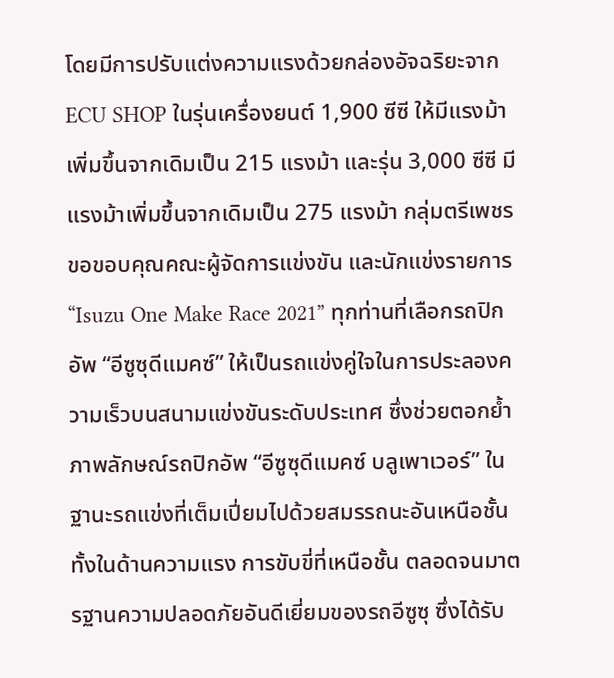โดยมีการปรับแต่งความแรงด้วยกล่องอัจฉริยะจาก ECU SHOP ในรุ่นเครื่องยนต์ 1,900 ซีซี ให้มีแรงม้าเพิ่มขึ้นจากเดิมเป็น 215 แรงม้า และรุ่น 3,000 ซีซี มีแรงม้าเพิ่มขึ้นจากเดิมเป็น 275 แรงม้า กลุ่มตรีเพชรขอขอบคุณคณะผู้จัดการแข่งขัน และนักแข่งรายการ “Isuzu One Make Race 2021” ทุกท่านที่เลือกรถปิกอัพ “อีซูซุดีแมคซ์” ให้เป็นรถแข่งคู่ใจในการประลองความเร็วบนสนามแข่งขันระดับประเทศ ซึ่งช่วยตอกย้ำภาพลักษณ์รถปิกอัพ “อีซูซุดีแมคซ์ บลูเพาเวอร์” ในฐานะรถแข่งที่เต็มเปี่ยมไปด้วยสมรรถนะอันเหนือชั้น ทั้งในด้านความแรง การขับขี่ที่เหนือชั้น ตลอดจนมาตรฐานความปลอดภัยอันดีเยี่ยมของรถอีซูซุ ซึ่งได้รับ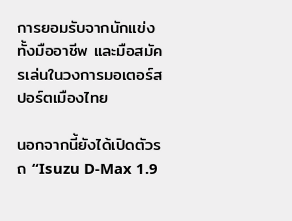การยอมรับจากนักแข่งทั้งมืออาชีพ และมือสมัครเล่นในวงการมอเตอร์สปอร์ตเมืองไทย

นอกจากนี้ยังได้เปิดตัวรถ “Isuzu D-Max 1.9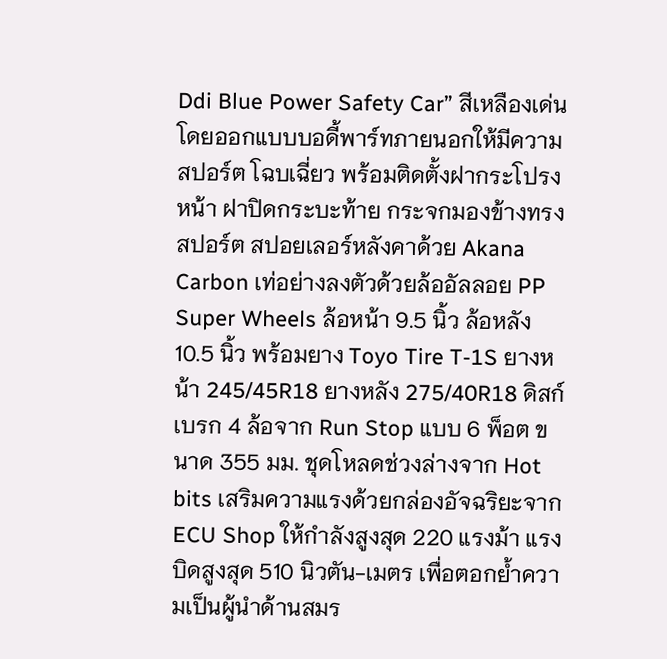Ddi Blue Power Safety Car” สีเหลืองเด่น โดยออกแบบบอดี้พาร์ทภายนอกให้มีความสปอร์ต โฉบเฉี่ยว พร้อมติดตั้งฝากระโปรงหน้า ฝาปิดกระบะท้าย กระจกมองข้างทรงสปอร์ต สปอยเลอร์หลังคาด้วย Akana Carbon เท่อย่างลงตัวด้วยล้ออัลลอย PP Super Wheels ล้อหน้า 9.5 นิ้ว ล้อหลัง 10.5 นิ้ว พร้อมยาง Toyo Tire T-1S ยางหน้า 245/45R18 ยางหลัง 275/40R18 ดิสก์เบรก 4 ล้อจาก Run Stop แบบ 6 พ็อต ขนาด 355 มม. ชุดโหลดช่วงล่างจาก Hot bits เสริมความแรงด้วยกล่องอัจฉริยะจาก ECU Shop ให้กำลังสูงสุด 220 แรงม้า แรงบิดสูงสุด 510 นิวตัน-เมตร เพื่อตอกย้ำความเป็นผู้นำด้านสมร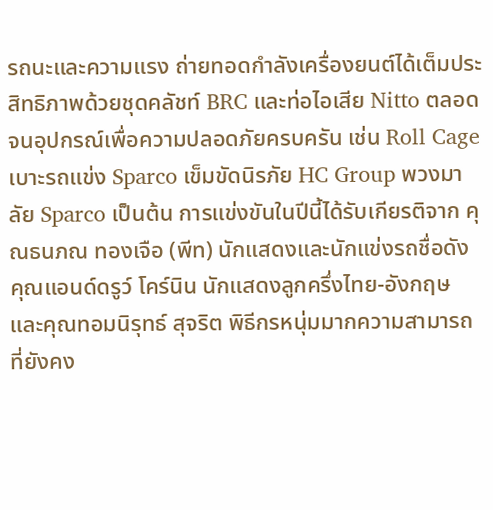รถนะและความแรง ถ่ายทอดกำลังเครื่องยนต์ได้เต็มประสิทธิภาพด้วยชุดคลัชท์ BRC และท่อไอเสีย Nitto ตลอดจนอุปกรณ์เพื่อความปลอดภัยครบครัน เช่น Roll Cage เบาะรถแข่ง Sparco เข็มขัดนิรภัย HC Group พวงมาลัย Sparco เป็นต้น การแข่งขันในปีนี้ได้รับเกียรติจาก คุณธนภณ ทองเจือ (พีท) นักแสดงและนักแข่งรถชื่อดัง คุณแอนด์ดรูว์ โคร์นิน นักแสดงลูกครึ่งไทย-อังกฤษ และคุณทอมนิรุทธ์ สุจริต พิธีกรหนุ่มมากความสามารถ ที่ยังคง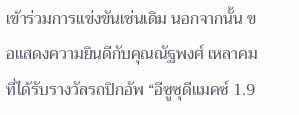เข้าร่วมการแข่งขันเช่นเดิม นอกจากนั้น ขอแสดงความยินดีกับคุณณัฐพงศ์ เหลาคม ที่ได้รับรางวัลรถปิกอัพ “อีซูซุดีแมคซ์ 1.9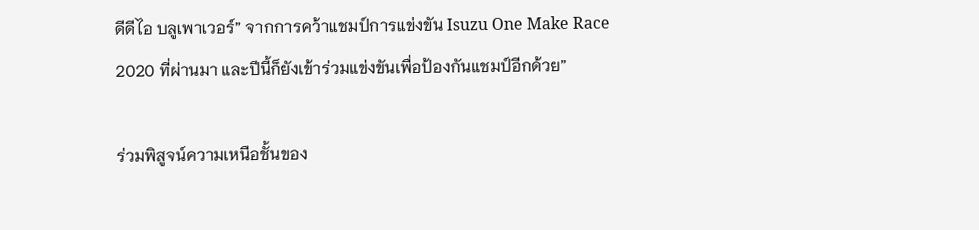ดีดีไอ บลูเพาเวอร์” จากการคว้าแชมป์การแข่งขัน Isuzu One Make Race 2020 ที่ผ่านมา และปีนี้ก็ยังเข้าร่วมแข่งขันเพื่อป้องกันแชมป์อีกด้วย”

ร่วมพิสูจน์ความเหนือชั้นของ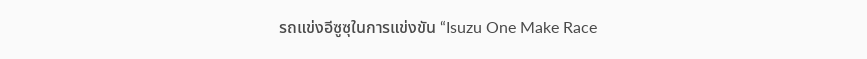รถแข่งอีซูซุในการแข่งขัน “Isuzu One Make Race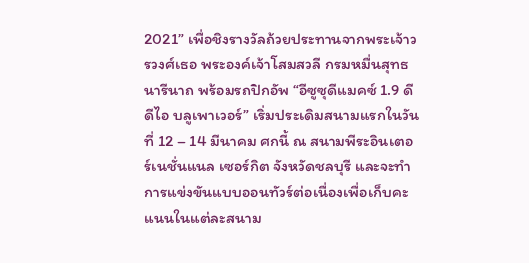2021” เพื่อชิงรางวัลถ้วยประทานจากพระเจ้าวรวงศ์เธอ พระองค์เจ้าโสมสวลี กรมหมื่นสุทธนารีนาถ พร้อมรถปิกอัพ “อีซูซุดีแมคซ์ 1.9 ดีดีไอ บลูเพาเวอร์” เริ่มประเดิมสนามแรกในวันที่ 12 – 14 มีนาคม ศกนี้ ณ สนามพีระอินเตอร์เนชั่นแนล เซอร์กิต จังหวัดชลบุรี และจะทำการแข่งขันแบบออนทัวร์ต่อเนื่องเพื่อเก็บคะแนนในแต่ละสนาม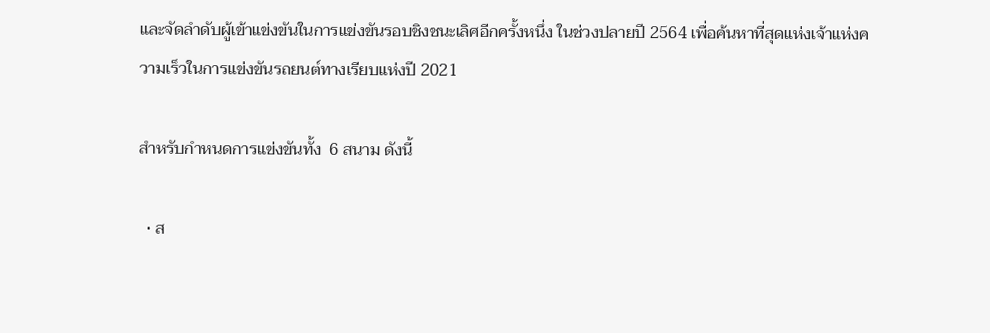และจัดลำดับผู้เข้าแข่งขันในการแข่งขันรอบชิงชนะเลิศอีกครั้งหนึ่ง ในช่วงปลายปี 2564 เพื่อค้นหาที่สุดแห่งเจ้าแห่งความเร็วในการแข่งขันรถยนต์ทางเรียบแห่งปี 2021

สำหรับกำหนดการแข่งขันทั้ง  6 สนาม ดังนี้

  • ส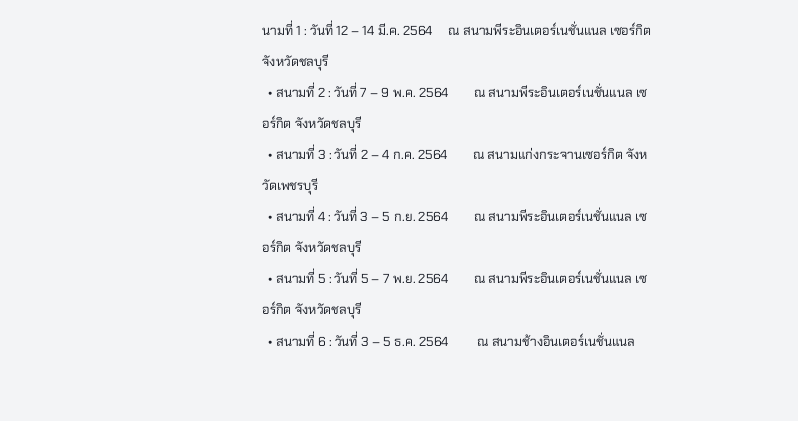นามที่ 1 : วันที่ 12 – 14 มี.ค. 2564     ณ สนามพีระอินเตอร์เนชั่นแนล เซอร์กิต จังหวัดชลบุรี
  • สนามที่ 2 : วันที่ 7 – 9 พ.ค. 2564        ณ สนามพีระอินเตอร์เนชั่นแนล เซอร์กิต จังหวัดชลบุรี
  • สนามที่ 3 : วันที่ 2 – 4 ก.ค. 2564        ณ สนามแก่งกระจานเซอร์กิต จังหวัดเพชรบุรี
  • สนามที่ 4 : วันที่ 3 – 5 ก.ย. 2564        ณ สนามพีระอินเตอร์เนชั่นแนล เซอร์กิต จังหวัดชลบุรี
  • สนามที่ 5 : วันที่ 5 – 7 พ.ย. 2564        ณ สนามพีระอินเตอร์เนชั่นแนล เซอร์กิต จังหวัดชลบุรี
  • สนามที่ 6 : วันที่ 3 – 5 ธ.ค. 2564         ณ สนามช้างอินเตอร์เนชั่นแนล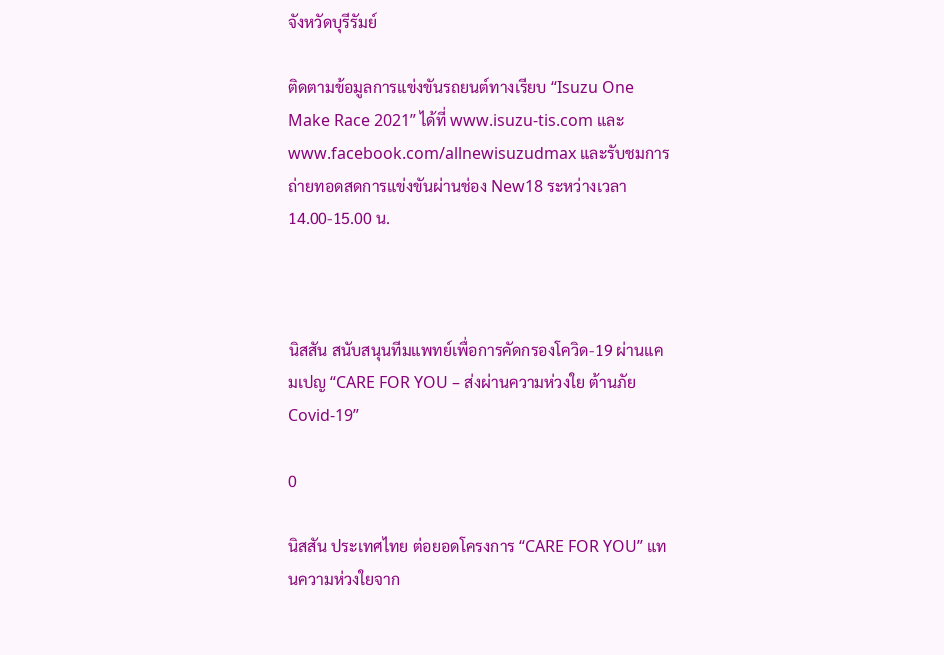จังหวัดบุรีรัมย์

ติดตามข้อมูลการแข่งขันรถยนต์ทางเรียบ “Isuzu One Make Race 2021” ได้ที่ www.isuzu-tis.com และ www.facebook.com/allnewisuzudmax และรับชมการถ่ายทอดสดการแข่งขันผ่านช่อง New18 ระหว่างเวลา 14.00-15.00 น.



นิสสัน สนับสนุนทีมแพทย์เพื่อการคัดกรองโควิด-19 ผ่านแคมเปญ “CARE FOR YOU – ส่งผ่านความห่วงใย ต้านภัย Covid-19”

0

นิสสัน ประเทศไทย ต่อยอดโครงการ “CARE FOR YOU” แทนความห่วงใยจาก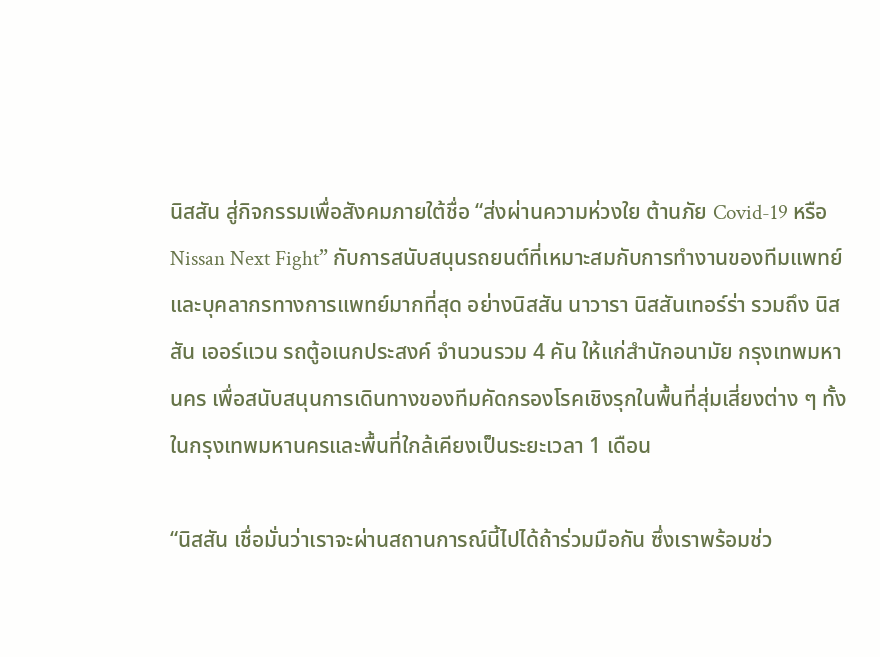นิสสัน สู่กิจกรรมเพื่อสังคมภายใต้ชื่อ “ส่งผ่านความห่วงใย ต้านภัย Covid-19 หรือ Nissan Next Fight” กับการสนับสนุนรถยนต์ที่เหมาะสมกับการทำงานของทีมแพทย์และบุคลากรทางการแพทย์มากที่สุด อย่างนิสสัน นาวารา นิสสันเทอร์ร่า รวมถึง นิสสัน เออร์แวน รถตู้อเนกประสงค์ จำนวนรวม 4 คัน ให้แก่สำนักอนามัย กรุงเทพมหานคร เพื่อสนับสนุนการเดินทางของทีมคัดกรองโรคเชิงรุกในพื้นที่สุ่มเสี่ยงต่าง ๆ ทั้งในกรุงเทพมหานครและพื้นที่ใกล้เคียงเป็นระยะเวลา 1 เดือน

“นิสสัน เชื่อมั่นว่าเราจะผ่านสถานการณ์นี้ไปได้ถ้าร่วมมือกัน ซึ่งเราพร้อมช่ว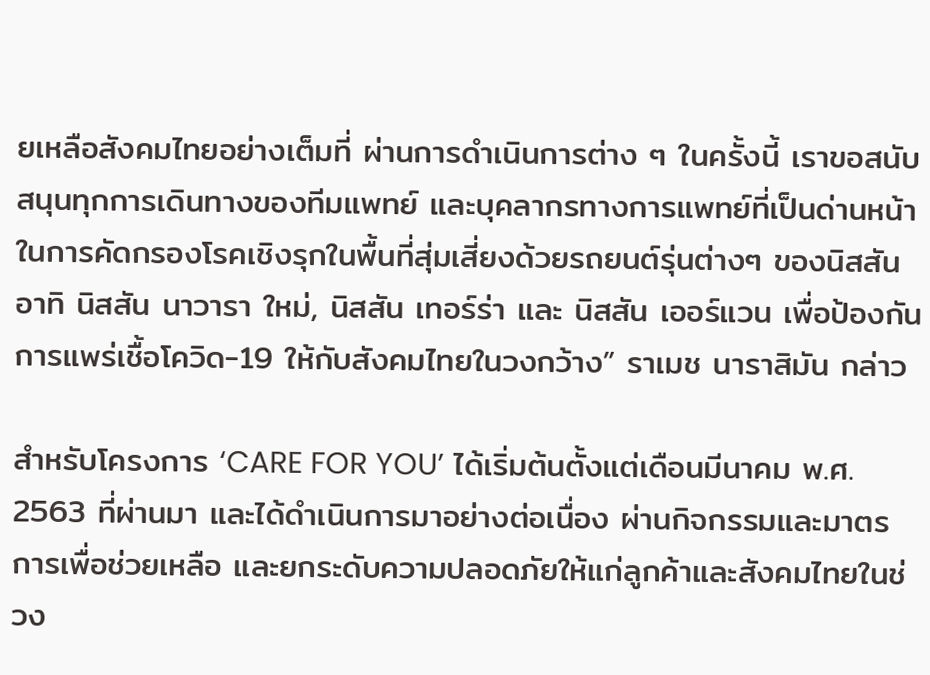ยเหลือสังคมไทยอย่างเต็มที่ ผ่านการดำเนินการต่าง ๆ ในครั้งนี้ เราขอสนับสนุนทุกการเดินทางของทีมแพทย์ และบุคลากรทางการแพทย์ที่เป็นด่านหน้าในการคัดกรองโรคเชิงรุกในพื้นที่สุ่มเสี่ยงด้วยรถยนต์รุ่นต่างๆ ของนิสสัน อาทิ นิสสัน นาวารา ใหม่, นิสสัน เทอร์ร่า และ นิสสัน เออร์แวน เพื่อป้องกันการแพร่เชื้อโควิด-19 ให้กับสังคมไทยในวงกว้าง” ราเมช นาราสิมัน กล่าว

สำหรับโครงการ ‘CARE FOR YOU’ ได้เริ่มต้นตั้งแต่เดือนมีนาคม พ.ศ. 2563 ที่ผ่านมา และได้ดำเนินการมาอย่างต่อเนื่อง ผ่านกิจกรรมและมาตรการเพื่อช่วยเหลือ และยกระดับความปลอดภัยให้แก่ลูกค้าและสังคมไทยในช่วง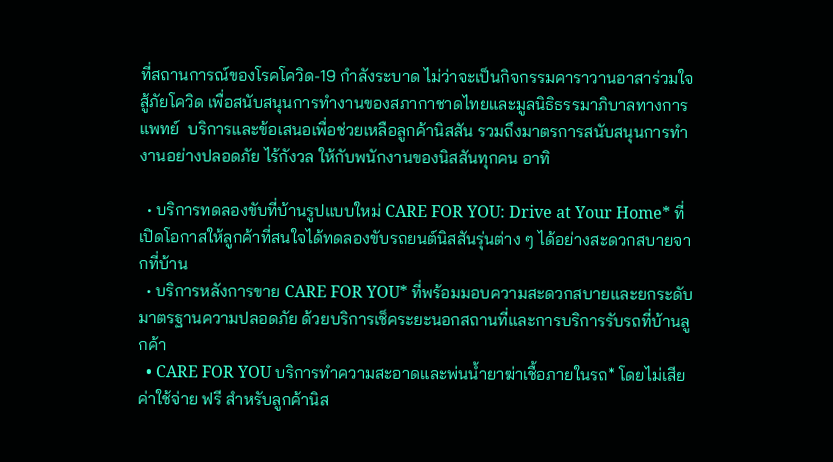ที่สถานการณ์ของโรคโควิด-19 กำลังระบาด ไม่ว่าจะเป็นกิจกรรมคาราวานอาสาร่วมใจสู้ภัยโควิด เพื่อสนับสนุนการทำงานของสภากาชาดไทยและมูลนิธิธรรมาภิบาลทางการแพทย์  บริการและข้อเสนอเพื่อช่วยเหลือลูกค้านิสสัน รวมถึงมาตรการสนับสนุนการทำงานอย่างปลอดภัย ไร้กังวล ให้กับพนักงานของนิสสันทุกคน อาทิ

  • บริการทดลองขับที่บ้านรูปแบบใหม่ CARE FOR YOU: Drive at Your Home* ที่เปิดโอกาสให้ลูกค้าที่สนใจได้ทดลองขับรถยนต์นิสสันรุ่นต่าง ๆ ได้อย่างสะดวกสบายจากที่บ้าน
  • บริการหลังการขาย CARE FOR YOU* ที่พร้อมมอบความสะดวกสบายและยกระดับมาตรฐานความปลอดภัย ด้วยบริการเช็คระยะนอกสถานที่และการบริการรับรถที่บ้านลูกค้า
  • CARE FOR YOU บริการทำความสะอาดและพ่นน้ำยาฆ่าเชื้อภายในรถ* โดยไม่เสียค่าใช้จ่าย ฟรี สำหรับลูกค้านิส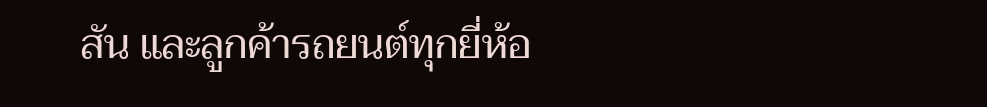สัน และลูกค้ารถยนต์ทุกยี่ห้อ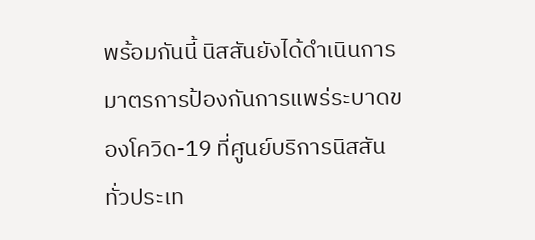พร้อมกันนี้ นิสสันยังได้ดำเนินการมาตรการป้องกันการแพร่ระบาดของโควิด-19 ที่ศูนย์บริการนิสสัน ทั่วประเท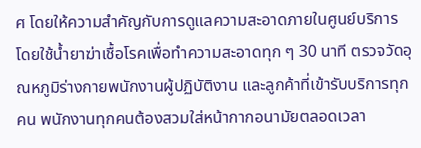ศ โดยให้ความสำคัญกับการดูแลความสะอาดภายในศูนย์บริการ โดยใช้น้ำยาฆ่าเชื้อโรคเพื่อทำความสะอาดทุก ๆ 30 นาที ตรวจวัดอุณหภูมิร่างกายพนักงานผู้ปฏิบัติงาน และลูกค้าที่เข้ารับบริการทุกคน พนักงานทุกคนต้องสวมใส่หน้ากากอนามัยตลอดเวลา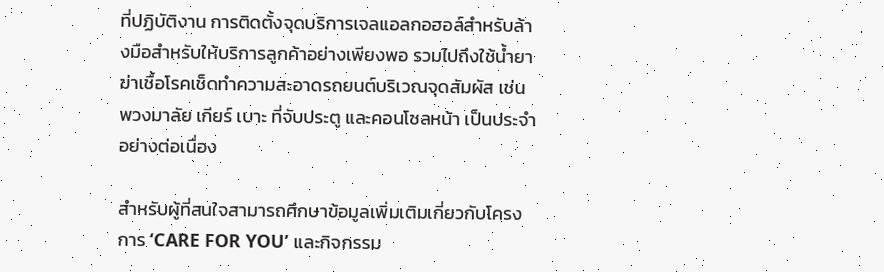ที่ปฏิบัติงาน การติดตั้งจุดบริการเจลแอลกอฮอล์สำหรับล้างมือสำหรับให้บริการลูกค้าอย่างเพียงพอ รวมไปถึงใช้น้ำยาฆ่าเชื้อโรคเช็ดทำความสะอาดรถยนต์บริเวณจุดสัมผัส เช่น พวงมาลัย เกียร์ เบาะ ที่จับประตู และคอนโซลหน้า เป็นประจำอย่างต่อเนื่อง

สำหรับผู้ที่สนใจสามารถศึกษาข้อมูลเพิ่มเติมเกี่ยวกับโครงการ ‘CARE FOR YOU’ และกิจกรรม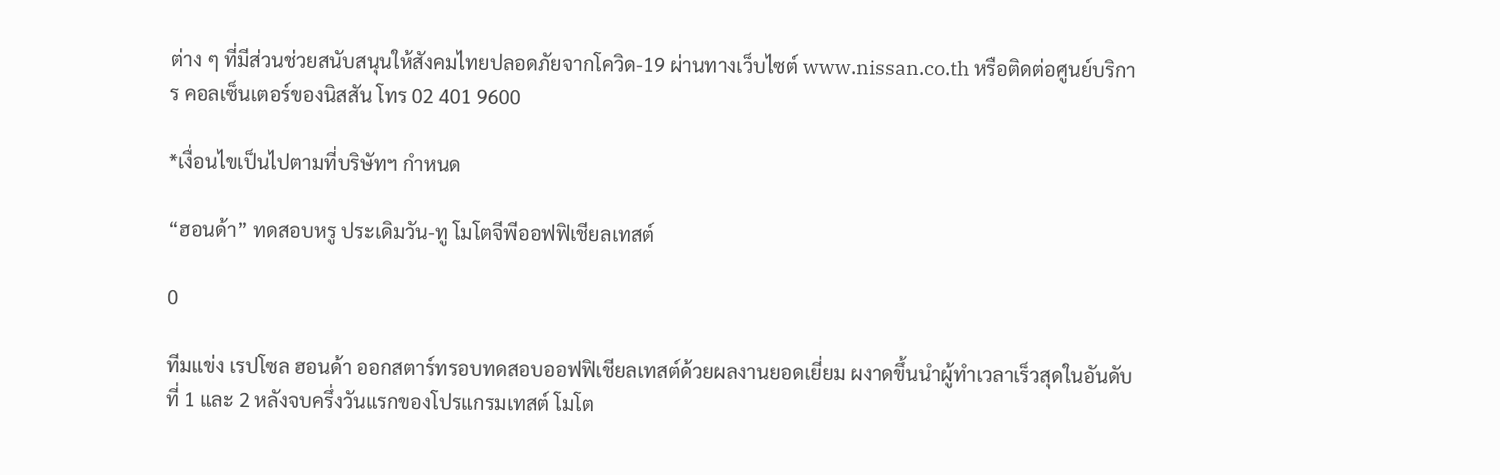ต่าง ๆ ที่มีส่วนช่วยสนับสนุนให้สังคมไทยปลอดภัยจากโควิด-19 ผ่านทางเว็บไซต์ www.nissan.co.th หรือติดต่อศูนย์บริการ คอลเซ็นเตอร์ของนิสสัน โทร 02 401 9600

*เงื่อนไขเป็นไปตามที่บริษัทฯ กำหนด

“ฮอนด้า” ทดสอบหรู ประเดิมวัน-ทู โมโตจีพีออฟฟิเชียลเทสต์

0

ทีมแข่ง เรปโซล ฮอนด้า ออกสตาร์ทรอบทดสอบออฟฟิเชียลเทสต์ด้วยผลงานยอดเยี่ยม ผงาดขึ้นนำผู้ทำเวลาเร็วสุดในอันดับที่ 1 และ 2 หลังจบครึ่งวันแรกของโปรแกรมเทสต์ โมโต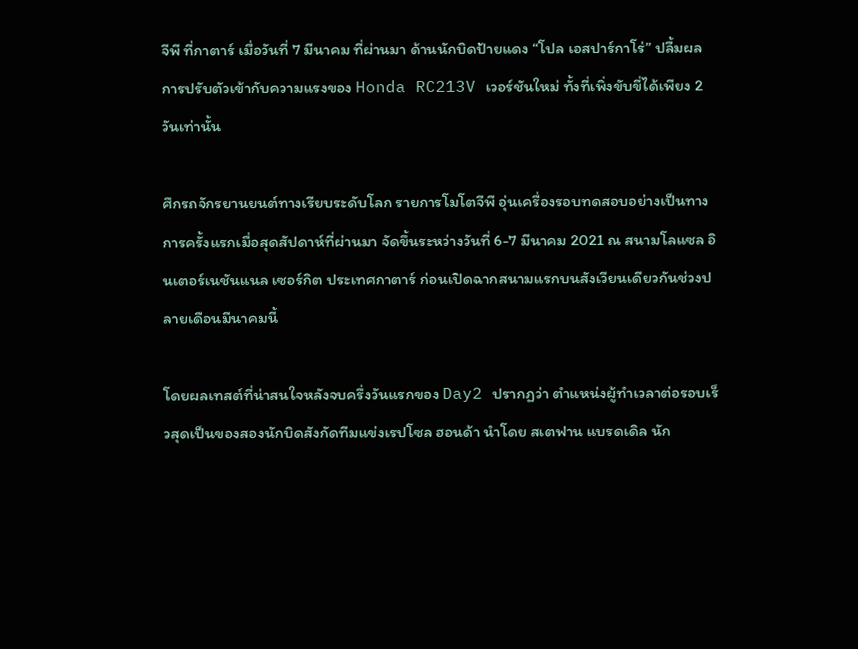จีพี ที่กาตาร์ เมื่อวันที่ 7 มีนาคม ที่ผ่านมา ด้านนักบิดป้ายแดง “โปล เอสปาร์กาโร่” ปลื้มผลการปรับตัวเข้ากับความแรงของ Honda RC213V เวอร์ชันใหม่ ทั้งที่เพิ่งขับขี่ได้เพียง 2 วันเท่านั้น

ศึกรถจักรยานยนต์ทางเรียบระดับโลก รายการโมโตจีพี อุ่นเครื่องรอบทดสอบอย่างเป็นทางการครั้งแรกเมื่อสุดสัปดาห์ที่ผ่านมา จัดขึ้นระหว่างวันที่ 6-7 มีนาคม 2021 ณ สนามโลแซล อินเตอร์เนชันแนล เซอร์กิต ประเทศกาตาร์ ก่อนเปิดฉากสนามแรกบนสังเวียนเดียวกันช่วงปลายเดือนมีนาคมนี้

โดยผลเทสต์ที่น่าสนใจหลังจบครึ่งวันแรกของ Day2 ปรากฏว่า ตำแหน่งผู้ทำเวลาต่อรอบเร็วสุดเป็นของสองนักบิดสังกัดทีมแข่งเรปโซล ฮอนด้า นำโดย สเตฟาน แบรดเดิล นัก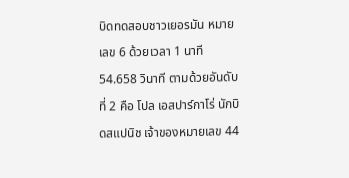บิดทดสอบชาวเยอรมัน หมายเลข 6 ด้วยเวลา 1 นาที 54.658 วินาที ตามด้วยอันดับที่ 2 คือ โปล เอสปาร์กาโร่ นักบิดสแปนิช เจ้าของหมายเลข 44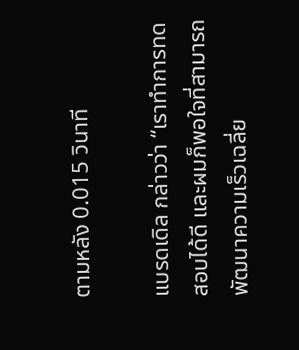ตามหลัง 0.015 วินาที

แบรดเดิล กล่าวว่า “เราทำการทดสอบได้ดี และผมก็พอใจที่สามารถพัฒนาความเร็วเฉลี่ย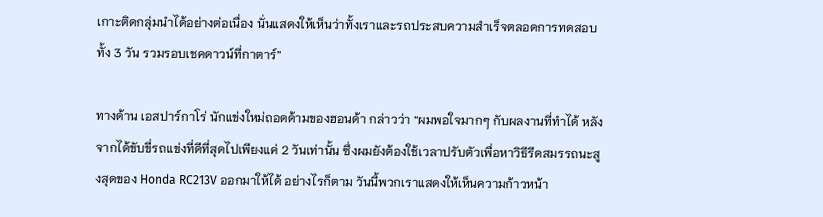เกาะติดกลุ่มนำได้อย่างต่อเนื่อง นั่นแสดงให้เห็นว่าทั้งเราและรถประสบความสำเร็จตลอดการทดสอบทั้ง 3 วัน รวมรอบเชคดาวน์ที่กาตาร์”

ทางด้าน เอสปาร์กาโร่ นักแข่งใหม่ถอดด้ามของฮอนด้า กล่าวว่า “ผมพอใจมากๆ กับผลงานที่ทำได้ หลังจากได้ขับขี่รถแข่งที่ดีที่สุดไปเพียงแค่ 2 วันเท่านั้น ซึ่งผมยังต้องใช้เวลาปรับตัวเพื่อหาวิธีรีดสมรรถนะสูงสุดของ Honda RC213V ออกมาให้ได้ อย่างไรก็ตาม วันนี้พวกเราแสดงให้เห็นความก้าวหน้า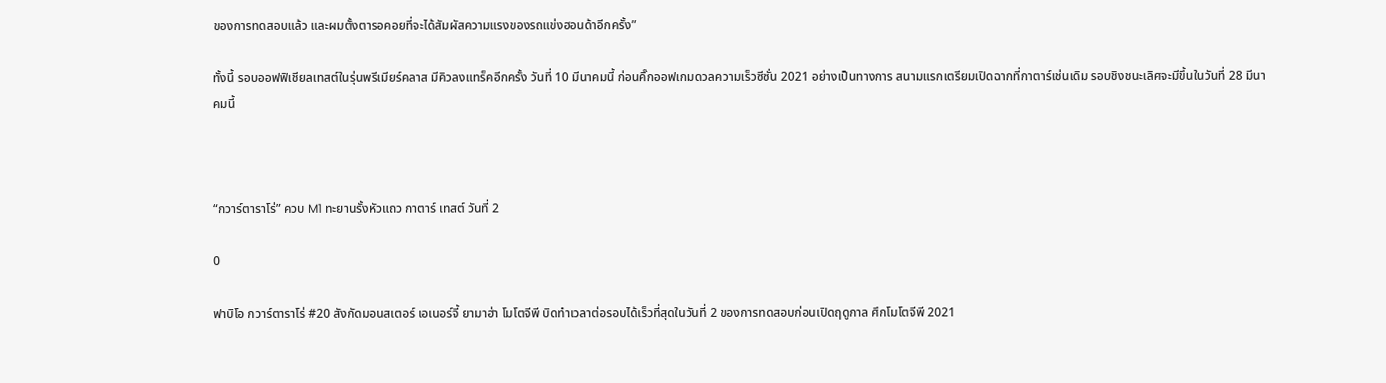ของการทดสอบแล้ว และผมตั้งตารอคอยที่จะได้สัมผัสความแรงของรถแข่งฮอนด้าอีกครั้ง”

ทั้งนี้ รอบออฟฟิเชียลเทสต์ในรุ่นพรีเมียร์คลาส มีคิวลงแทร็คอีกครั้ง วันที่ 10 มีนาคมนี้ ก่อนคิ๊กออฟเกมดวลความเร็วซีซั่น 2021 อย่างเป็นทางการ สนามแรกเตรียมเปิดฉากที่กาตาร์เช่นเดิม รอบชิงชนะเลิศจะมีขึ้นในวันที่ 28 มีนาคมนี้



“กวาร์ตาราโร่” ควบ M1 ทะยานรั้งหัวแถว กาตาร์ เทสต์ วันที่ 2

0

ฟาบิโอ กวาร์ตาราโร่ #20 สังกัดมอนสเตอร์ เอเนอร์จี้ ยามาฮ่า โมโตจีพี บิดทำเวลาต่อรอบได้เร็วที่สุดในวันที่ 2 ของการทดสอบก่อนเปิดฤดูกาล ศึกโมโตจีพี 2021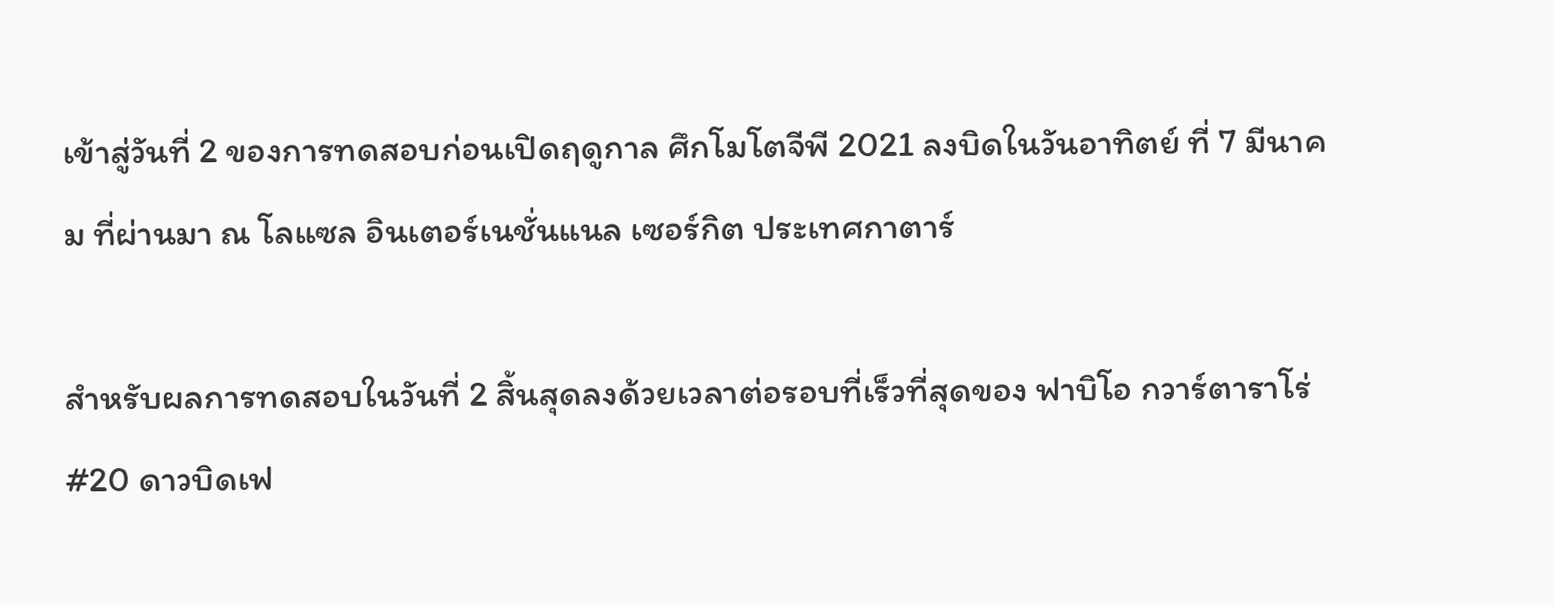เข้าสู่วันที่ 2 ของการทดสอบก่อนเปิดฤดูกาล ศึกโมโตจีพี 2021 ลงบิดในวันอาทิตย์ ที่ 7 มีนาคม ที่ผ่านมา ณ โลแซล อินเตอร์เนชั่นแนล เซอร์กิต ประเทศกาตาร์

สำหรับผลการทดสอบในวันที่ 2 สิ้นสุดลงด้วยเวลาต่อรอบที่เร็วที่สุดของ ฟาบิโอ กวาร์ตาราโร่ #20 ดาวบิดเฟ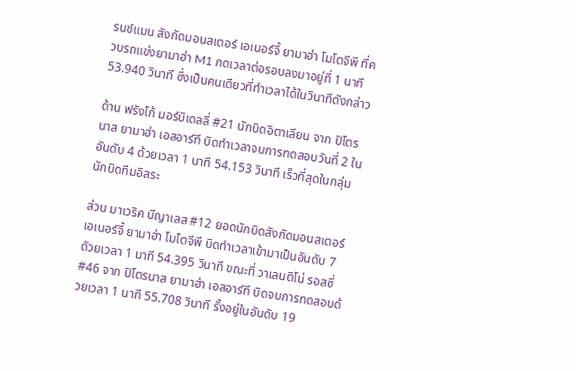รนช์แมน สังกัดมอนสเตอร์ เอเนอร์จี้ ยามาฮ่า โมโตจีพี ที่ควบรถแข่งยามาฮ่า M1 กดเวลาต่อรอบลงมาอยู่ที่ 1 นาที 53.940 วินาที ซึ่งเป็นคนเดียวที่ทำเวลาได้ในวินาทีดังกล่าว

ด้าน ฟรังโก้ มอร์บิเดลลี่ #21 นักบิดอิตาเลียน จาก ปิโตรนาส ยามาฮ่า เอสอาร์ที บิดทำเวลาจบการทดสอบวันที่ 2 ในอันดับ 4 ด้วยเวลา 1 นาที 54.153 วินาที เร็วที่สุดในกลุ่มนักบิดทีมอิสระ

ส่วน มาเวริค บีญาเลส #12 ยอดนักบิดสังกัดมอนสเตอร์ เอเนอร์จี้ ยามาฮ่า โมโตจีพี บิดทำเวลาเข้ามาเป็นอันดับ 7 ดัวยเวลา 1 นาที 54.395 วินาที ขณะที่ วาเลนติโน่ รอสซี่ #46 จาก ปิโตรนาส ยามาฮ่า เอสอาร์ที บิดจบการทดสอบด้วยเวลา 1 นาที 55.708 วินาที รั้งอยู่ในอันดับ 19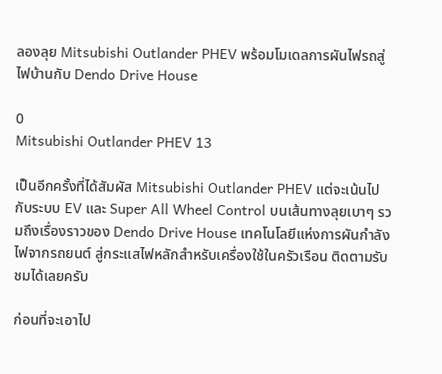ลองลุย Mitsubishi Outlander PHEV พร้อมโมเดลการผันไฟรถสู่ไฟบ้านกับ Dendo Drive House

0
Mitsubishi Outlander PHEV 13

เป็นอีกครั้งที่ได้สัมผัส Mitsubishi Outlander PHEV แต่จะเน้นไปกับระบบ EV และ Super All Wheel Control บนเส้นทางลุยเบาๆ รวมถึงเรื่องราวของ Dendo Drive House เทคโนโลยีแห่งการผันกำลังไฟจากรถยนต์ สู่กระแสไฟหลักสำหรับเครื่องใช้ในครัวเรือน ติดตามรับชมได้เลยครับ

ก่อนที่จะเอาไป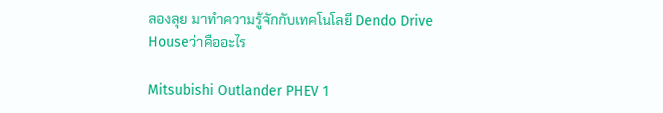ลองลุย มาทำความรู้จักกับเทคโนโลยี Dendo Drive Houseว่าคืออะไร

Mitsubishi Outlander PHEV 1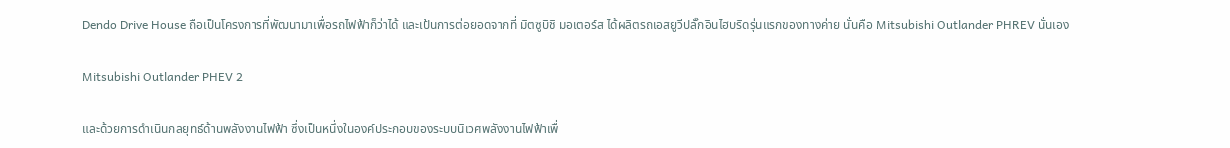Dendo Drive House ถือเป็นโครงการที่พัฒนามาเพื่อรถไฟฟ้าก็ว่าได้ และเป้นการต่อยอดจากที่ มิตซูบิชิ มอเตอร์ส ได้ผลิตรถเอสยูวีปลั๊กอินไฮบริดรุ่นแรกของทางค่าย นั่นคือ Mitsubishi Outlander PHREV นั่นเอง

Mitsubishi Outlander PHEV 2

และด้วยการดำเนินกลยุทธ์ด้านพลังงานไฟฟ้า ซึ่งเป็นหนึ่งในองค์ประกอบของระบบนิเวศพลังงานไฟฟ้าเพื่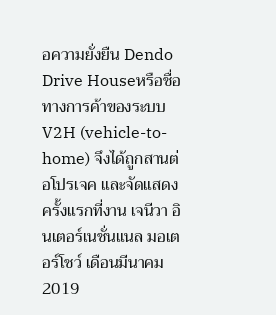อความยั่งยืน Dendo Drive Houseหรือชื่อทางการค้าของระบบ V2H (vehicle-to-home) จึงได้ถูกสานต่อโปรเจค และจัดแสดงครั้งแรกที่งาน เจนีวา อินเตอร์เนชั่นแนล มอเตอร์โชว์ เดือนมีนาคม 2019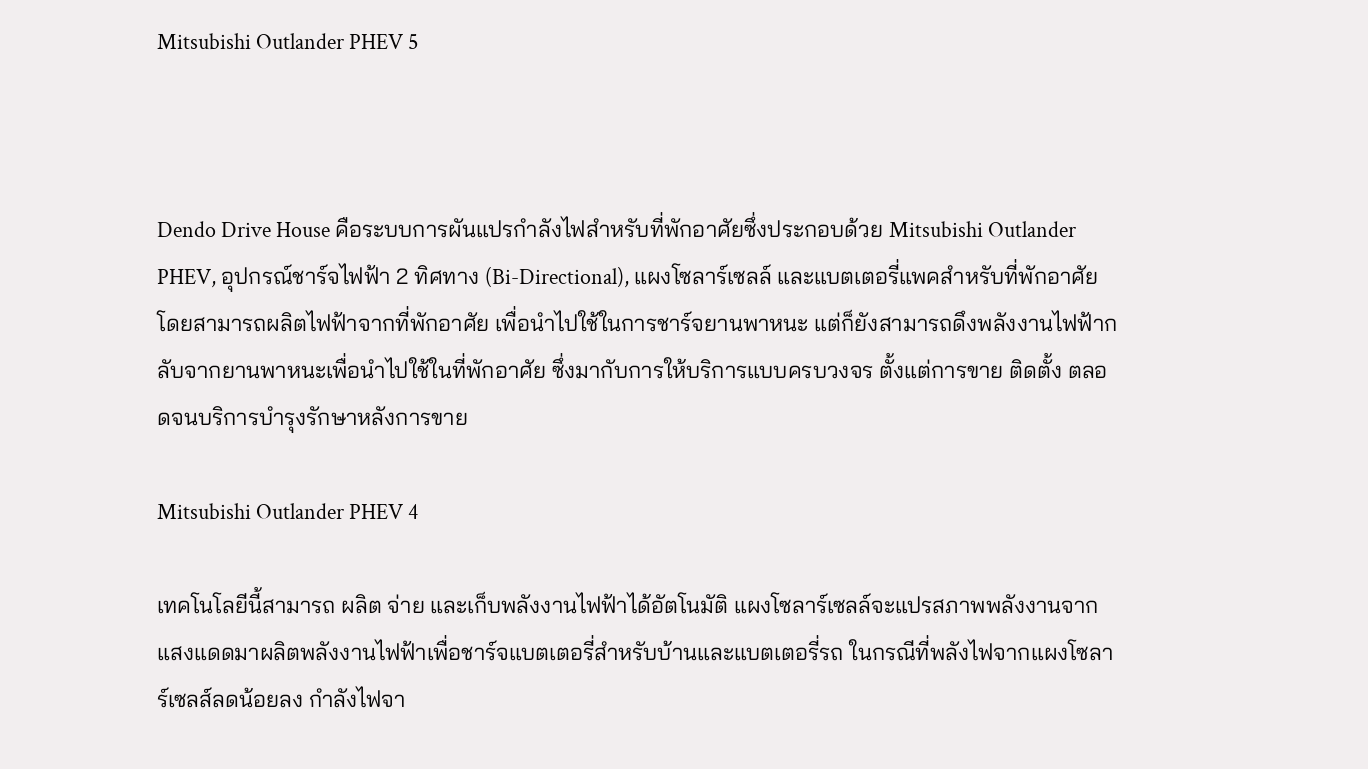Mitsubishi Outlander PHEV 5



Dendo Drive House คือระบบการผันแปรกำลังไฟสำหรับที่พักอาศัยซึ่งประกอบด้วย Mitsubishi Outlander PHEV, อุปกรณ์ชาร์จไฟฟ้า 2 ทิศทาง (Bi-Directional), แผงโซลาร์เซลล์ และแบตเตอรี่แพคสำหรับที่พักอาศัย โดยสามารถผลิตไฟฟ้าจากที่พักอาศัย เพื่อนำไปใช้ในการชาร์จยานพาหนะ แต่ก็ยังสามารถดึงพลังงานไฟฟ้ากลับจากยานพาหนะเพื่อนำไปใช้ในที่พักอาศัย ซึ่งมากับการให้บริการแบบครบวงจร ตั้งแต่การขาย ติดตั้ง ตลอดจนบริการบำรุงรักษาหลังการขาย

Mitsubishi Outlander PHEV 4

เทคโนโลยีนี้สามารถ ผลิต จ่าย และเก็บพลังงานไฟฟ้าได้อัตโนมัติ แผงโซลาร์เซลล์จะแปรสภาพพลังงานจากแสงแดดมาผลิตพลังงานไฟฟ้าเพื่อชาร์จแบตเตอรี่สำหรับบ้านและแบตเตอรี่รถ ในกรณีที่พลังไฟจากแผงโซลาร์เซลส์ลดน้อยลง กำลังไฟจา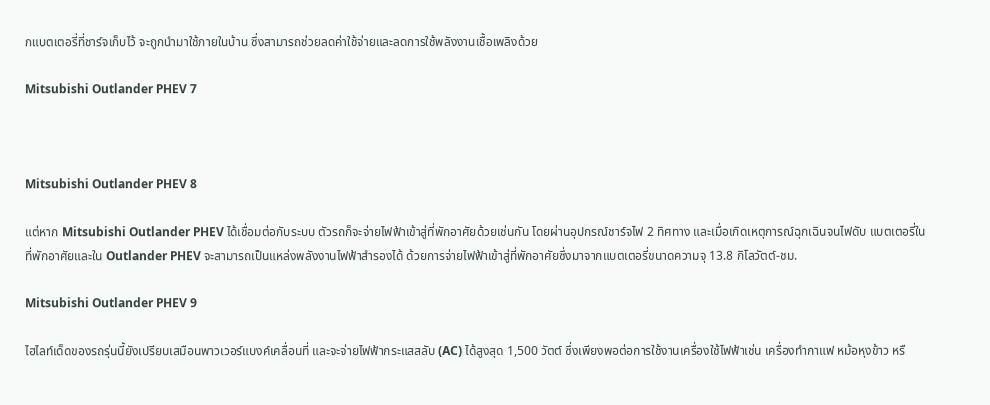กแบตเตอรี่ที่ชาร์จเก็บไว้ จะถูกนำมาใช้ภายในบ้าน ซึ่งสามารถช่วยลดค่าใช้จ่ายและลดการใช้พลังงานเชื้อเพลิงด้วย

Mitsubishi Outlander PHEV 7



Mitsubishi Outlander PHEV 8

แต่หาก Mitsubishi Outlander PHEV ได้เชื่อมต่อกับระบบ ตัวรถก็จะจ่ายไฟฟ้าเข้าสู่ที่พักอาศัยด้วยเช่นกัน โดยผ่านอุปกรณ์ชาร์จไฟ 2 ทิศทาง และเมื่อเกิดเหตุการณ์ฉุกเฉินจนไฟดับ แบตเตอรี่ในที่พักอาศัยและใน Outlander PHEV จะสามารถเป็นแหล่งพลังงานไฟฟ้าสำรองได้ ด้วยการจ่ายไฟฟ้าเข้าสู่ที่พักอาศัยซึ่งมาจากแบตเตอรี่ขนาดความจุ 13.8 กิโลวัตต์-ชม.

Mitsubishi Outlander PHEV 9

ไฮไลท์เด็ดของรถรุ่นนี้ยังเปรียบเสมือนพาวเวอร์แบงค์เคลื่อนที่ และจะจ่ายไฟฟ้ากระแสสลับ (AC) ได้สูงสุด 1,500 วัตต์ ซึ่งเพียงพอต่อการใช้งานเครื่องใช้ไฟฟ้าเช่น เครื่องทำกาแฟ หม้อหุงข้าว หรื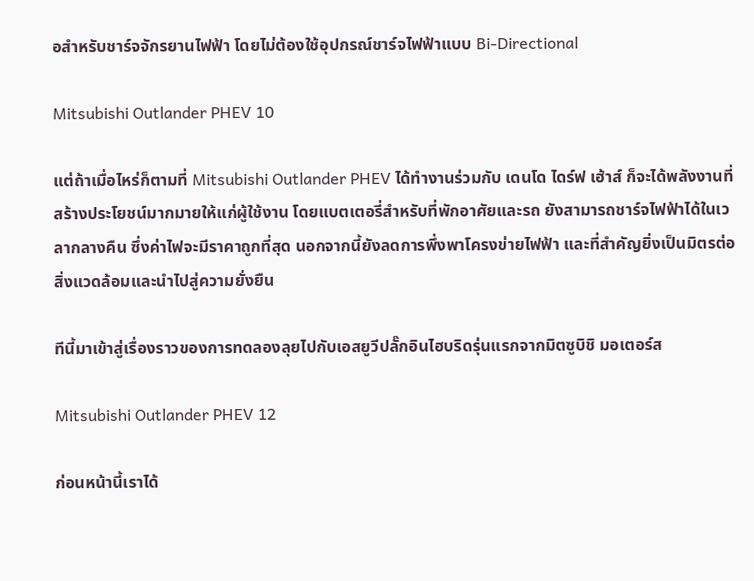อสำหรับชาร์จจักรยานไฟฟ้า โดยไม่ต้องใช้อุปกรณ์ชาร์จไฟฟ้าแบบ Bi-Directional

Mitsubishi Outlander PHEV 10

แต่ถ้าเมื่อไหร่ก็ตามที่ Mitsubishi Outlander PHEV ได้ทำงานร่วมกับ เดนโด ไดร์ฟ เฮ้าส์ ก็จะได้พลังงานที่สร้างประโยชน์มากมายให้แก่ผู้ใช้งาน โดยแบตเตอรี่สำหรับที่พักอาศัยและรถ ยังสามารถชาร์จไฟฟ้าได้ในเวลากลางคืน ซึ่งค่าไฟจะมีราคาถูกที่สุด นอกจากนี้ยังลดการพึ่งพาโครงข่ายไฟฟ้า และที่สำคัญยิ่งเป็นมิตรต่อสิ่งแวดล้อมและนำไปสู่ความยั่งยืน

ทีนี้มาเข้าสู่เรื่องราวของการทดลองลุยไปกับเอสยูวีปลั๊กอินไฮบริดรุ่นแรกจากมิตซูบิชิ มอเตอร์ส

Mitsubishi Outlander PHEV 12

ก่อนหน้านี้เราได้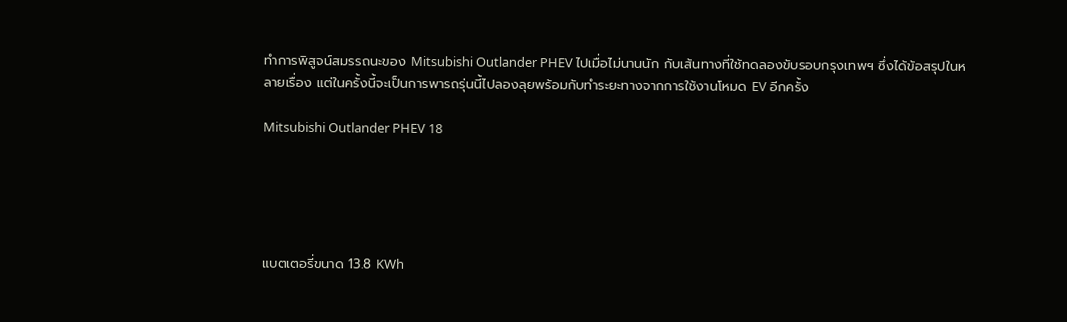ทำการพิสูจน์สมรรถนะของ Mitsubishi Outlander PHEV ไปเมื่อไม่นานนัก กับเส้นทางที่ใช้ทดลองขับรอบกรุงเทพฯ ซึ่งได้ข้อสรุปในหลายเรื่อง แต่ในครั้งนี้จะเป็นการพารถรุ่นนี้ไปลองลุยพร้อมกับทำระยะทางจากการใช้งานโหมด EV อีกครั้ง

Mitsubishi Outlander PHEV 18





แบตเตอรี่ขนาด 13.8 KWh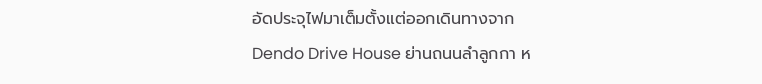อัดประจุไฟมาเต็มตั้งแต่ออกเดินทางจาก Dendo Drive House ย่านถนนลำลูกกา ห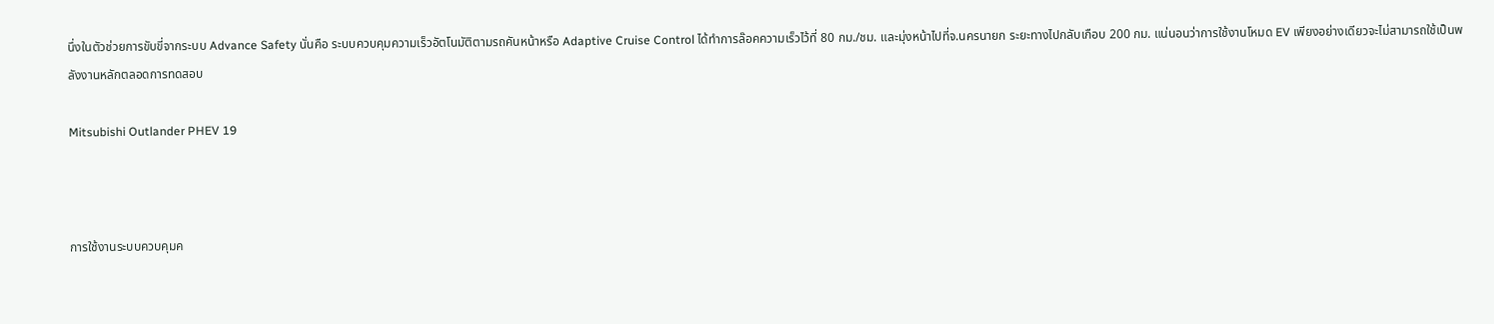นึ่งในตัวช่วยการขับขี่จากระบบ Advance Safety นั่นคือ ระบบควบคุมความเร็วอัตโนมัติตามรถคันหน้าหรือ Adaptive Cruise Control ได้ทำการล๊อคความเร็วไว้ที่ 80 กม./ชม. และมุ่งหน้าไปที่จ.นครนายก ระยะทางไปกลับเกือบ 200 กม. แน่นอนว่าการใช้งานโหมด EV เพียงอย่างเดียวจะไม่สามารถใช้เป็นพลังงานหลักตลอดการทดสอบ

Mitsubishi Outlander PHEV 19



การใช้งานระบบควบคุมค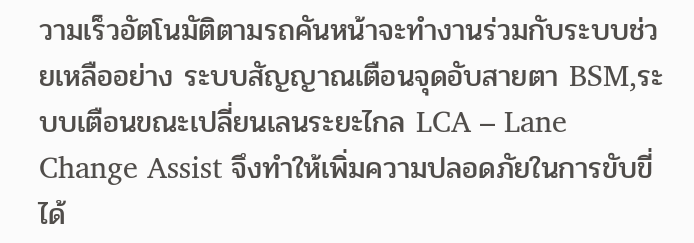วามเร็วอัตโนมัติตามรถคันหน้าจะทำงานร่วมกับระบบช่วยเหลืออย่าง ระบบสัญญาณเตือนจุดอับสายตา BSM,ระบบเตือนขณะเปลี่ยนเลนระยะไกล LCA – Lane Change Assist จึงทำให้เพิ่มความปลอดภัยในการขับขี่ได้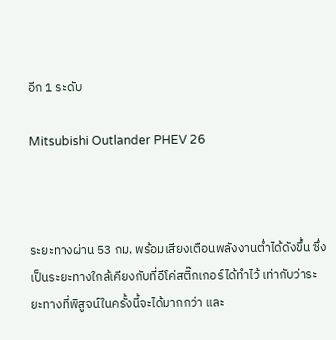อีก 1 ระดับ

Mitsubishi Outlander PHEV 26



ระยะทางผ่าน 53 กม. พร้อมเสียงเตือนพลังงานต่ำได้ดังขึ้น ซึ่งเป็นระยะทางใกล้เคียงกับที่อีโค่สติ๊กเกอร์ได้ทำไว้ เท่ากับว่าระยะทางที่พิสูจน์ในครั้งนี้จะได้มากกว่า และ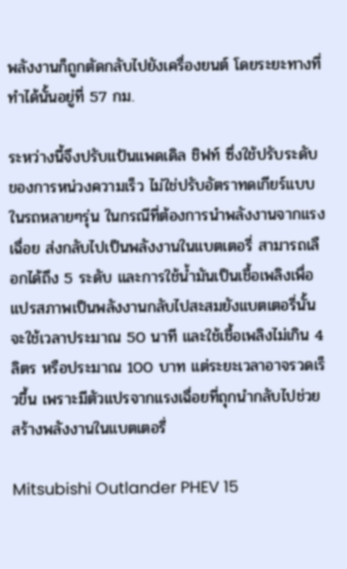พลังงานก็ถูกตัดกลับไปยังเครื่องยนต์ โดยระยะทางที่ทำได้นั้นอยู่ที่ 57 กม.

ระหว่างนี้จึงปรับแป้นแพดเดิล ชิฟท์ ซึ่งใช้ปรับระดับของการหน่วงความเร็ว ไม่ใช่ปรับอัตราทดเกียร์แบบในรถหลายๆรุ่น ในกรณีที่ต้องการนำพลังงานจากแรงเฉื่อย ส่งกลับไปเป็นพลังงานในแบตเตอรี่ สามารถเลือกได้ถึง 5 ระดับ และการใช้น้ำมันเป็นเชื้อเพลิงเพื่อแปรสภาพเป็นพลังงานกลับไปสะสมยังแบตเตอรี่นั้น จะใช้เวลาประมาณ 50 นาที และใช้เชื้อเพลิงไม่เกิน 4 ลิตร หรือประมาณ 100 บาท แต่ระยะเวลาอาจรวดเร็วขึ้น เพราะมีตัวแปรจากแรงเฉื่อยที่ถุกนำกลับไปช่วยสร้างพลังงานในแบตเตอรี่

Mitsubishi Outlander PHEV 15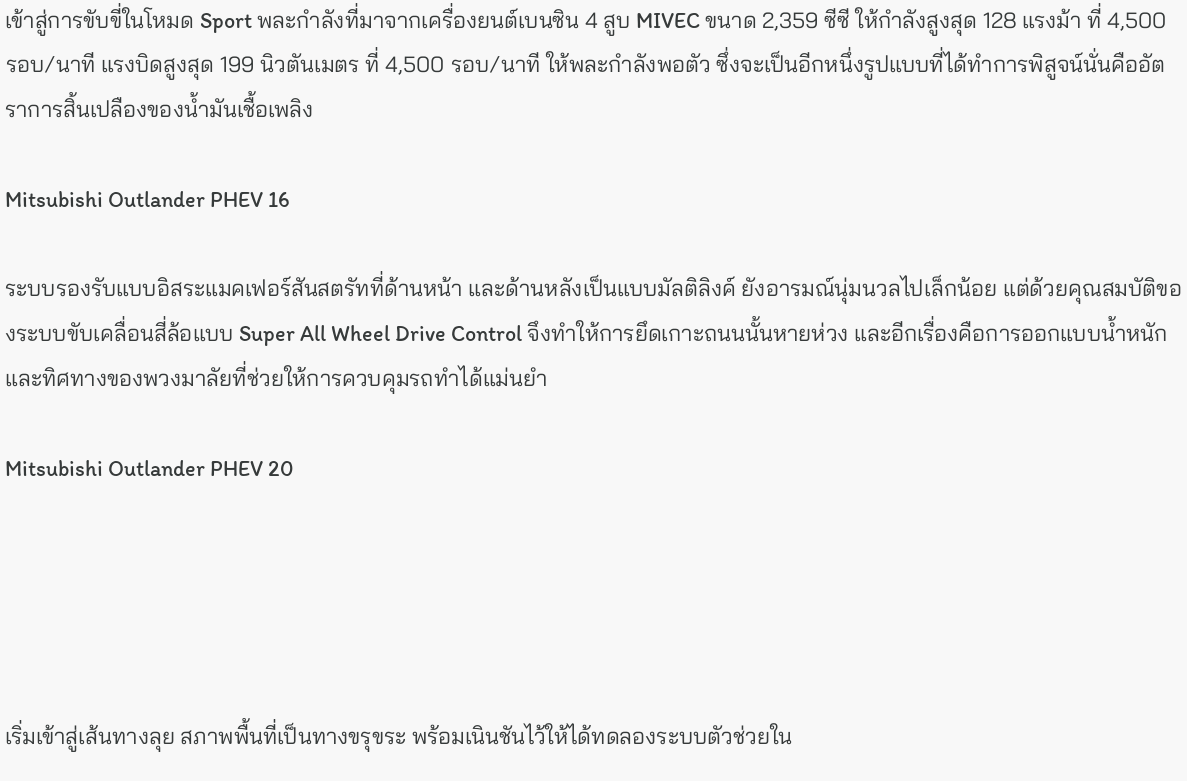เข้าสู่การขับขี่ในโหมด Sport พละกำลังที่มาจากเครื่องยนต์เบนซิน 4 สูบ MIVEC ขนาด 2,359 ซีซี ให้กำลังสูงสุด 128 แรงม้า ที่ 4,500 รอบ/นาที แรงบิดสูงสุด 199 นิวตันเมตร ที่ 4,500 รอบ/นาที ให้พละกำลังพอตัว ซึ่งจะเป็นอีกหนึ่งรูปแบบที่ได้ทำการพิสูจน์นั่นคืออัตราการสิ้นเปลืองของน้ำมันเชื้อเพลิง

Mitsubishi Outlander PHEV 16

ระบบรองรับแบบอิสระแมคเฟอร์สันสตรัทที่ด้านหน้า และด้านหลังเป็นแบบมัลติลิงค์ ยังอารมณ์นุ่มนวลไปเล็กน้อย แต่ด้วยคุณสมบัติของระบบขับเคลื่อนสี่ล้อแบบ Super All Wheel Drive Control จึงทำให้การยึดเกาะถนนนั้นหายห่วง และอีกเรื่องคือการออกแบบน้ำหนักและทิศทางของพวงมาลัยที่ช่วยให้การควบคุมรถทำได้แม่นยำ

Mitsubishi Outlander PHEV 20





เริ่มเข้าสู่เส้นทางลุย สภาพพื้นที่เป็นทางขรุขระ พร้อมเนินชันไว้ให้ได้ทดลองระบบตัวช่วยใน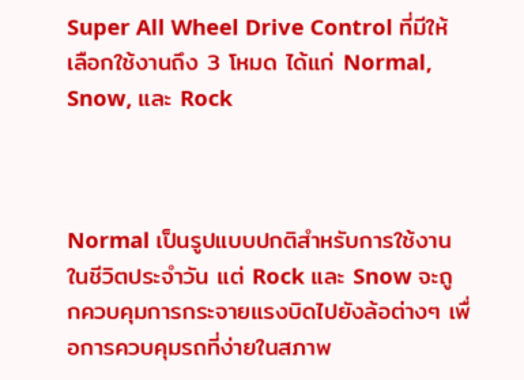Super All Wheel Drive Control ที่มีให้เลือกใช้งานถึง 3 โหมด ได้แก่ Normal, Snow, และ Rock



Normal เป็นรูปแบบปกติสำหรับการใช้งานในชีวิตประจำวัน แต่ Rock และ Snow จะถูกควบคุมการกระจายแรงบิดไปยังล้อต่างๆ เพื่อการควบคุมรถที่ง่ายในสภาพ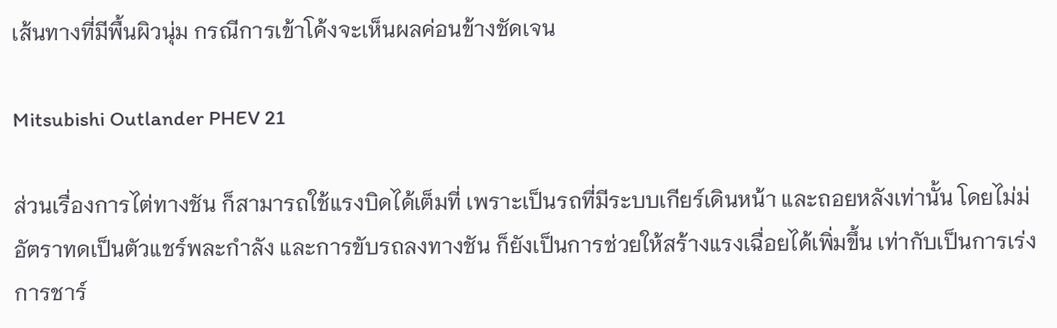เส้นทางที่มีพื้นผิวนุ่ม กรณีการเข้าโค้งจะเห็นผลค่อนข้างชัดเจน

Mitsubishi Outlander PHEV 21

ส่วนเรื่องการไต่ทางชัน ก็สามารถใช้แรงบิดได้เต็มที่ เพราะเป็นรถที่มีระบบเกียร์เดินหน้า และถอยหลังเท่านั้น โดยไม่ม่อัตราทดเป็นตัวแชร์พละกำลัง และการขับรถลงทางชัน ก็ยังเป็นการช่วยให้สร้างแรงเฉื่อยได้เพิ่มขึ้น เท่ากับเป็นการเร่งการชาร์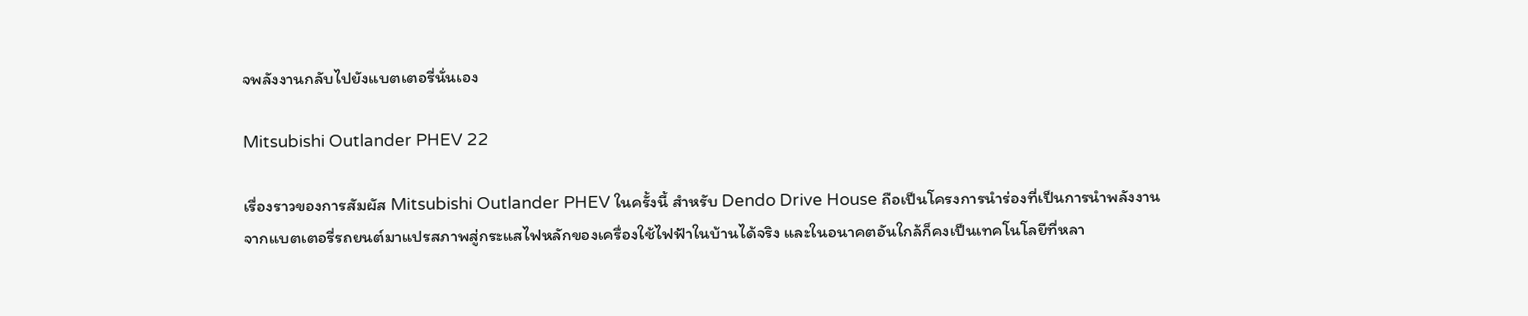จพลังงานกลับไปยังแบตเตอรี่นั่นเอง

Mitsubishi Outlander PHEV 22

เรื่องราวของการสัมผัส Mitsubishi Outlander PHEV ในครั้งนี้ สำหรับ Dendo Drive House ถือเป็นโครงการนำร่องที่เป็นการนำพลังงานจากแบตเตอรี่รถยนต์มาแปรสภาพสู่กระแสไฟหลักของเครื่องใช้ไฟฟ้าในบ้านได้จริง และในอนาคตอันใกล้ก็คงเป็นเทคโนโลยีที่หลา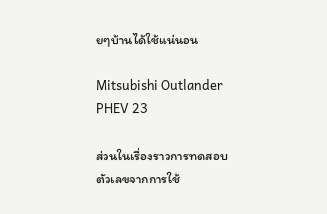ยๆบ้านได้ใช้แน่นอน

Mitsubishi Outlander PHEV 23

ส่วนในเรื่องราวการทดสอบ ตัวเลขจากการใช้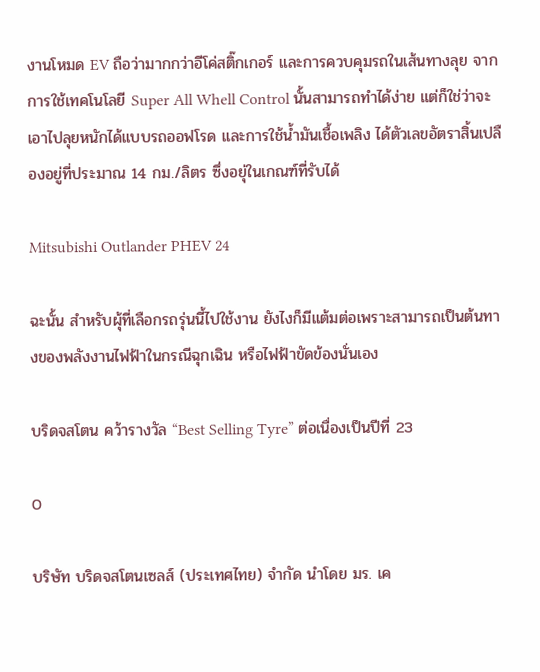งานโหมด EV ถือว่ามากกว่าอีโค่สติ๊กเกอร์ และการควบคุมรถในเส้นทางลุย จากการใช้เทคโนโลยี Super All Whell Control นั้นสามารถทำได้ง่าย แต่ก็ใช่ว่าจะเอาไปลุยหนักได้แบบรถออฟโรด และการใช้น้ำมันเชื้อเพลิง ได้ตัวเลขอัตราสิ้นเปลืองอยู่ที่ประมาณ 14 กม./ลิตร ซึ่งอยุ่ในเกณฑ์ที่รับได้

Mitsubishi Outlander PHEV 24

ฉะนั้น สำหรับผุ้ที่เลือกรถรุ่นนี้ไปใช้งาน ยังไงก็มีแต้มต่อเพราะสามารถเป็นต้นทางของพลังงานไฟฟ้าในกรณีฉุกเฉิน หรือไฟฟ้าขัดข้องนั่นเอง

บริดจสโตน คว้ารางวัล “Best Selling Tyre” ต่อเนื่องเป็นปีที่ 23

0

บริษัท บริดจสโตนเซลส์ (ประเทศไทย) จำกัด นำโดย มร. เค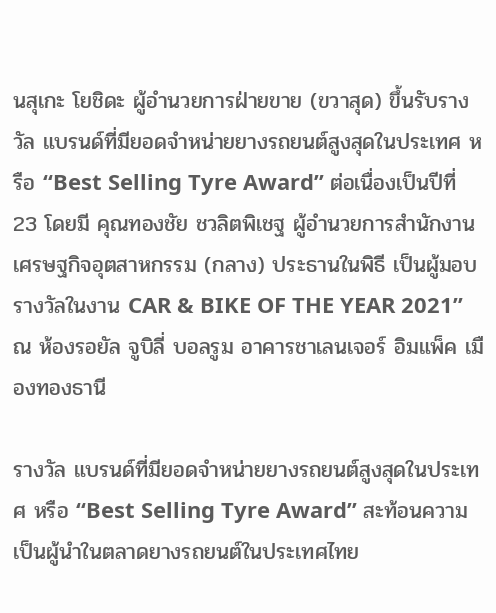นสุเกะ โยชิดะ ผู้อำนวยการฝ่ายขาย (ขวาสุด) ขึ้นรับรางวัล แบรนด์ที่มียอดจำหน่ายยางรถยนต์สูงสุดในประเทศ หรือ “Best Selling Tyre Award” ต่อเนื่องเป็นปีที่ 23 โดยมี คุณทองชัย ชวลิตพิเชฐ ผู้อำนวยการสำนักงานเศรษฐกิจอุตสาหกรรม (กลาง) ประธานในพิธี เป็นผู้มอบรางวัลในงาน CAR & BIKE OF THE YEAR 2021” ณ ห้องรอยัล จูบิลี่ บอลรูม อาคารชาเลนเจอร์ อิมแพ็ค เมืองทองธานี

รางวัล แบรนด์ที่มียอดจำหน่ายยางรถยนต์สูงสุดในประเทศ หรือ “Best Selling Tyre Award” สะท้อนความเป็นผู้นำในตลาดยางรถยนต์ในประเทศไทย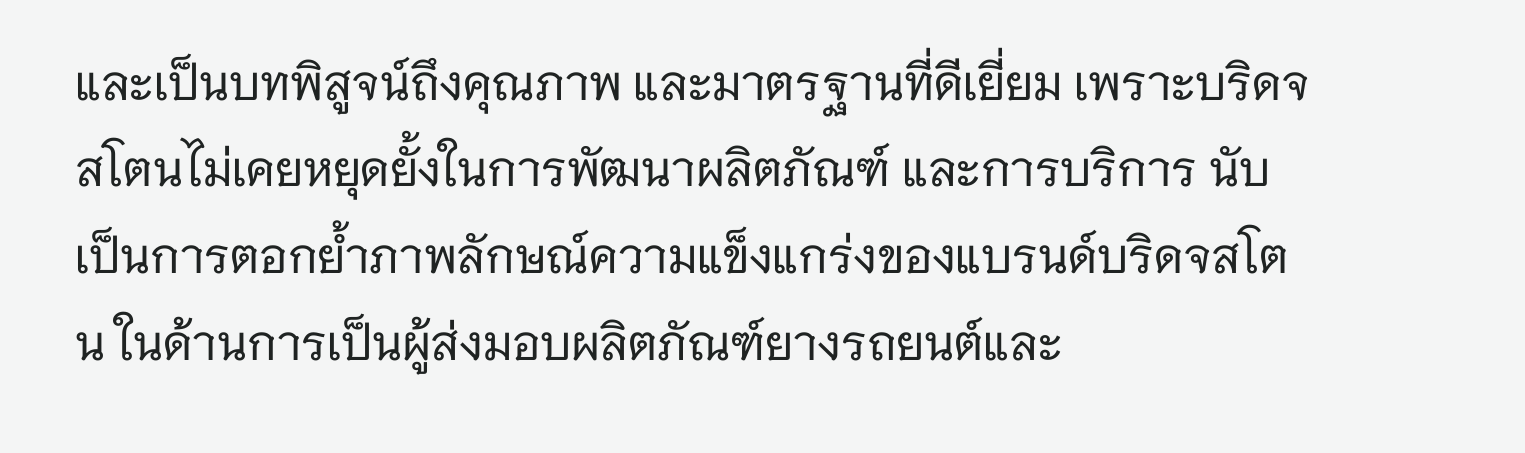และเป็นบทพิสูจน์ถึงคุณภาพ และมาตรฐานที่ดีเยี่ยม เพราะบริดจสโตนไม่เคยหยุดยั้งในการพัฒนาผลิตภัณฑ์ และการบริการ นับเป็นการตอกย้ำภาพลักษณ์ความแข็งแกร่งของแบรนด์บริดจสโตน ในด้านการเป็นผู้ส่งมอบผลิตภัณฑ์ยางรถยนต์และ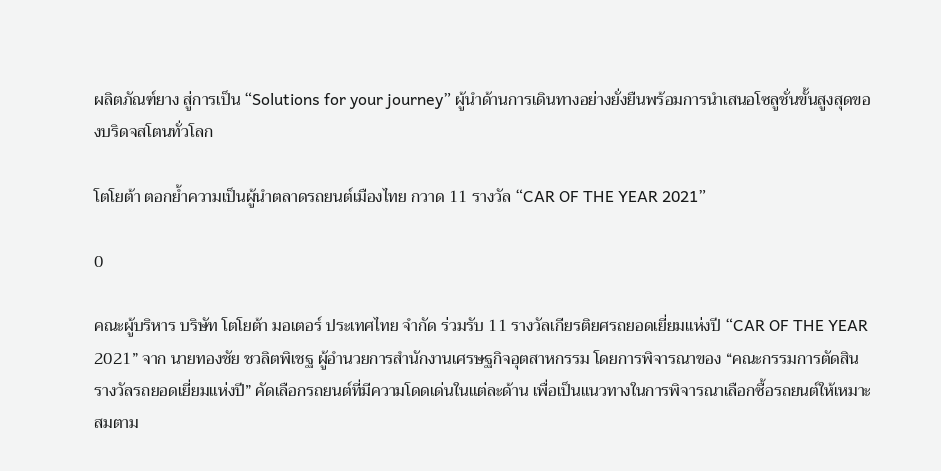ผลิตภัณฑ์ยาง สู่การเป็น “Solutions for your journey” ผู้นำด้านการเดินทางอย่างยั่งยืนพร้อมการนำเสนอโซลูชั่นขั้นสูงสุดของบริดจสโตนทั่วโลก

โตโยต้า ตอกย้ำความเป็นผู้นำตลาดรถยนต์เมืองไทย กวาด 11 รางวัล “CAR OF THE YEAR 2021”

0

คณะผู้บริหาร บริษัท โตโยต้า มอเตอร์ ประเทศไทย จำกัด ร่วมรับ 11 รางวัลเกียรติยศรถยอดเยี่ยมแห่งปี “CAR OF THE YEAR 2021” จาก นายทองชัย ชวลิตพิเชฐ ผู้อำนวยการสำนักงานเศรษฐกิจอุตสาหกรรม โดยการพิจารณาของ “คณะกรรมการตัดสินรางวัลรถยอดเยี่ยมแห่งปี” คัดเลือกรถยนต์ที่มีความโดดเด่นในแต่ละด้าน เพื่อเป็นแนวทางในการพิจารณาเลือกซื้อรถยนต์ให้เหมาะสมตาม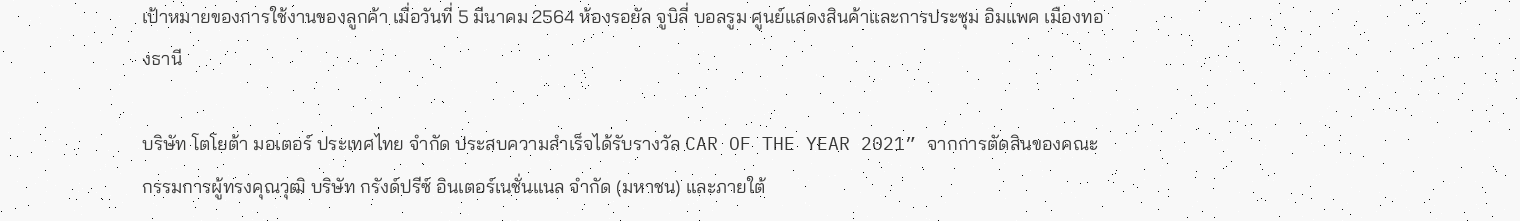เป้าหมายของการใช้งานของลูกค้า เมื่อวันที่ 5 มีนาคม 2564 ห้องรอยัล จูบิลี่ บอลรูม ศูนย์แสดงสินค้าและการประชุม อิมแพค เมืองทองธานี

บริษัท โตโยต้า มอเตอร์ ประเทศไทย จำกัด ประสบความสำเร็จได้รับรางวัล CAR OF THE YEAR 2021” จากการตัดสินของคณะกรรมการผู้ทรงคุณวุฒิ บริษัท กรังด์ปรีซ์ อินเตอร์เนชั่นแนล จำกัด (มหาชน) และภายใต้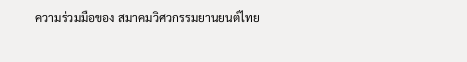ความร่วมมือของ สมาคมวิศวกรรมยานยนต์ไทย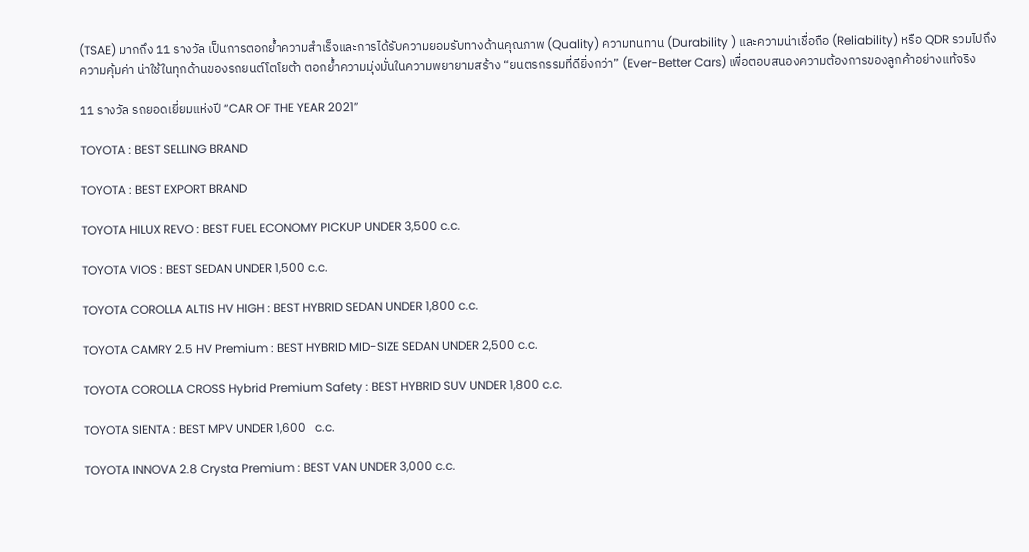(TSAE) มากถึง 11 รางวัล เป็นการตอกย้ำความสำเร็จและการได้รับความยอมรับทางด้านคุณภาพ (Quality) ความทนทาน (Durability ) และความน่าเชื่อถือ (Reliability) หรือ QDR รวมไปถึงความคุ้มค่า น่าใช้ในทุกด้านของรถยนต์โตโยต้า ตอกย้ำความมุ่งมั่นในความพยายามสร้าง “ยนตรกรรมที่ดียิ่งกว่า” (Ever-Better Cars) เพื่อตอบสนองความต้องการของลูกค้าอย่างแท้จริง

11 รางวัล รถยอดเยี่ยมแห่งปี “CAR OF THE YEAR 2021”

TOYOTA : BEST SELLING BRAND

TOYOTA : BEST EXPORT BRAND

TOYOTA HILUX REVO : BEST FUEL ECONOMY PICKUP UNDER 3,500 c.c.

TOYOTA VIOS : BEST SEDAN UNDER 1,500 c.c.

TOYOTA COROLLA ALTIS HV HIGH : BEST HYBRID SEDAN UNDER 1,800 c.c.

TOYOTA CAMRY 2.5 HV Premium : BEST HYBRID MID-SIZE SEDAN UNDER 2,500 c.c.

TOYOTA COROLLA CROSS Hybrid Premium Safety : BEST HYBRID SUV UNDER 1,800 c.c.

TOYOTA SIENTA : BEST MPV UNDER 1,600   c.c.

TOYOTA INNOVA 2.8 Crysta Premium : BEST VAN UNDER 3,000 c.c.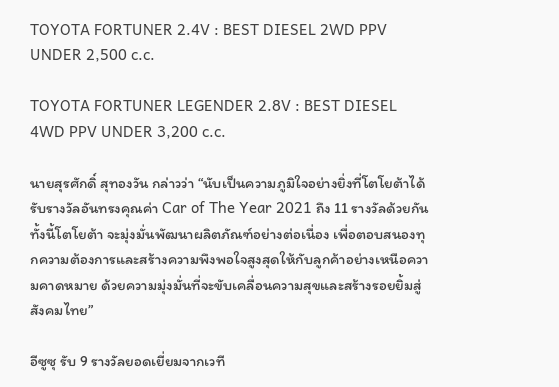TOYOTA FORTUNER 2.4V : BEST DIESEL 2WD PPV UNDER 2,500 c.c.

TOYOTA FORTUNER LEGENDER 2.8V : BEST DIESEL 4WD PPV UNDER 3,200 c.c.

นายสุรศักดิ์ สุทองวัน กล่าวว่า “นับเป็นความภูมิใจอย่างยิ่งที่โตโยต้าได้รับรางวัลอันทรงคุณค่า Car of The Year 2021 ถึง 11 รางวัลด้วยกัน ทั้งนี้โตโยต้า จะมุ่งมั่นพัฒนาผลิตภัณฑ์อย่างต่อเนื่อง เพื่อตอบสนองทุกความต้องการและสร้างความพึงพอใจสูงสุดให้กับลูกค้าอย่างเหนือความคาดหมาย ด้วยความมุ่งมั่นที่จะขับเคลื่อนความสุขและสร้างรอยยิ้มสู่สังคมไทย”

อีซูซุ รับ 9 รางวัลยอดเยี่ยมจากเวที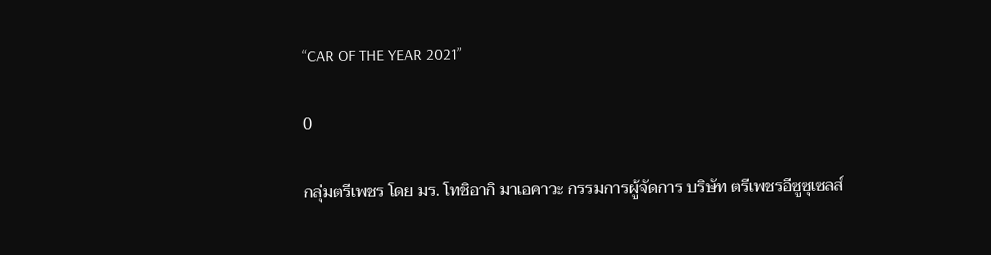“CAR OF THE YEAR 2021”

0

กลุ่มตรีเพชร โดย มร. โทชิอากิ มาเอคาวะ กรรมการผู้จัดการ บริษัท ตรีเพชรอีซูซุเซลส์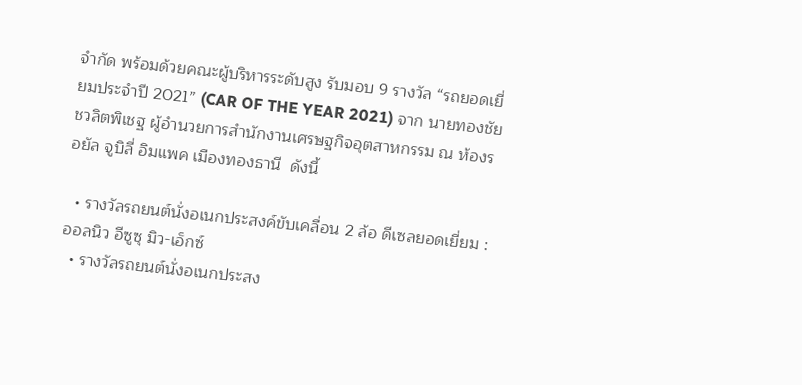จำกัด พร้อมด้วยคณะผู้บริหารระดับสูง รับมอบ 9 รางวัล “รถยอดเยี่ยมประจำปี 2021” (CAR OF THE YEAR 2021) จาก นายทองชัย ชวลิตพิเชฐ ผู้อำนวยการสำนักงานเศรษฐกิจอุตสาหกรรม ณ ห้องรอยัล จูบิลี่ อิมแพค เมืองทองธานี  ดังนี้

  • รางวัลรถยนต์นั่งอเนกประสงค์ขับเคลื่อน 2 ล้อ ดีเซลยอดเยี่ยม : ออลนิว อีซูซุ มิว-เอ็กซ์
  • รางวัลรถยนต์นั่งอเนกประสง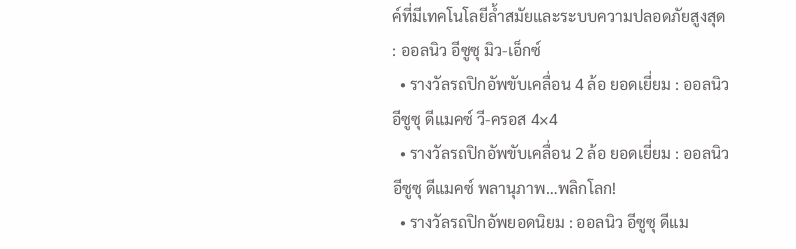ค์ที่มีเทคโนโลยีล้ำสมัยและระบบความปลอดภัยสูงสุด : ออลนิว อีซูซุ มิว-เอ็กซ์
  • รางวัลรถปิกอัพขับเคลื่อน 4 ล้อ ยอดเยี่ยม : ออลนิว อีซูซุ ดีแมคซ์ วี-ครอส 4×4
  • รางวัลรถปิกอัพขับเคลื่อน 2 ล้อ ยอดเยี่ยม : ออลนิว อีซูซุ ดีแมคซ์ พลานุภาพ…พลิกโลก!
  • รางวัลรถปิกอัพยอดนิยม : ออลนิว อีซูซุ ดีแม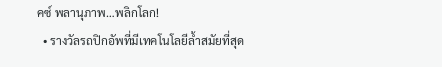คซ์ พลานุภาพ…พลิกโลก!
  • รางวัลรถปิกอัพที่มีเทคโนโลยีล้ำสมัยที่สุด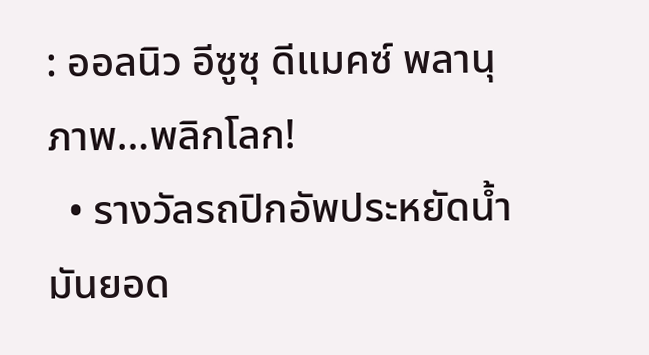: ออลนิว อีซูซุ ดีแมคซ์ พลานุภาพ…พลิกโลก!
  • รางวัลรถปิกอัพประหยัดน้ำมันยอด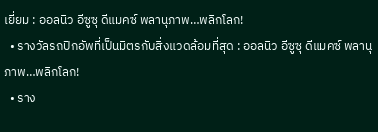เยี่ยม : ออลนิว อีซูซุ ดีแมคซ์ พลานุภาพ…พลิกโลก!
  • รางวัลรถปิกอัพที่เป็นมิตรกับสิ่งแวดล้อมที่สุด : ออลนิว อีซูซุ ดีแมคซ์ พลานุภาพ…พลิกโลก!
  • ราง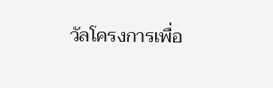วัลโครงการเพื่อ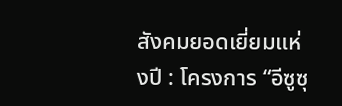สังคมยอดเยี่ยมแห่งปี : โครงการ “อีซูซุ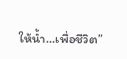ให้น้ำ…เพื่อชีวิต”